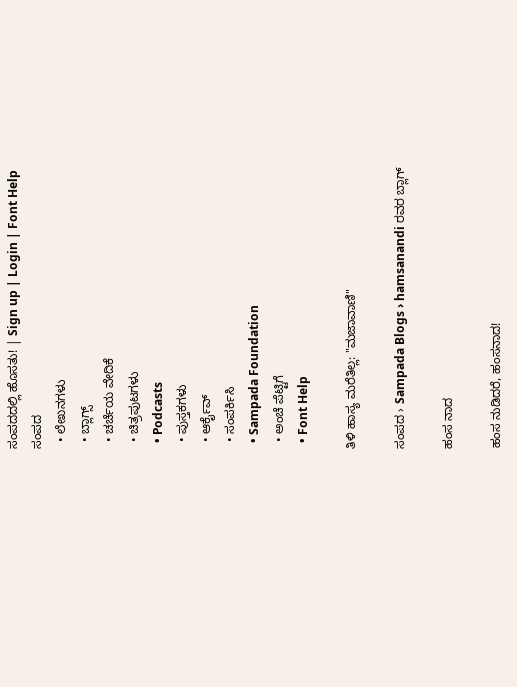ಸಂಪದದಲ್ಲಿ ಹೊಸತು! | Sign up | Login | Font Help
ಸಂಪದ
  • ಲೇಖನಗಳು
  • ಬ್ಲಾಗ್ಸ್
  • ಚರ್ಚೆಯ ವೇದಿಕೆ
  • ಚಿತ್ರಪುಟಗಳು
  • Podcasts
  • ಪುಸ್ತಕಗಳು
  • ಆರ್ಕೈವ್
  • ಸಂಪರ್ಕಿಸಿ
  • Sampada Foundation
  • ಅಂಚೆ ಪೆಟ್ಟಿಗೆ
  • Font Help

ತಿಳಿ ಹಾಸ್ಯ ಮರೆತಿಲ್ಲ: "ಮಜಾವಾಣಿ"

ಸಂಪದ › Sampada Blogs › hamsanandi ರವರ ಬ್ಲಾಗ್

ಹಂಸ ನಾದ

ಹಂಸ ನುಡಿದರೆ, ಹಂಸನಾದ!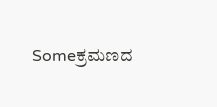Someಕ್ರಮಣದ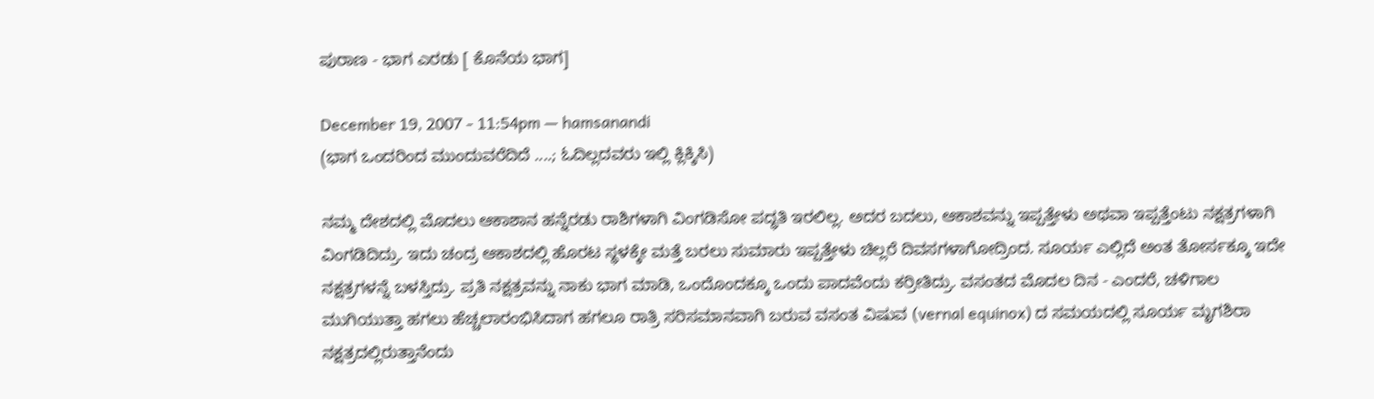ಪುರಾಣ - ಭಾಗ ಎರಡು [ ಕೊನೆಯ ಭಾಗ]

December 19, 2007 - 11:54pm — hamsanandi
(ಭಾಗ ಒಂದರಿಂದ ಮುಂದುವರೆದಿದೆ ....; ಓದಿಲ್ಲದವರು ಇಲ್ಲಿ ಕ್ಲಿಕ್ಕಿಸಿ)

ನಮ್ಮ ದೇಶದಲ್ಲಿ ಮೊದಲು ಆಕಾಶಾನ ಹನ್ನೆರಡು ರಾಶಿಗಳಾಗಿ ವಿಂಗಡಿಸೋ ಪದ್ಧತಿ ಇರಲಿಲ್ಲ. ಅದರ ಬದಲು, ಆಕಾಶವನ್ನು ಇಪ್ಪತ್ತೇಳು ಅಥವಾ ಇಪ್ಪತ್ತೆಂಟು ನಕ್ಷತ್ರಗಳಾಗಿ ವಿಂಗಡಿದಿದ್ರು. ಇದು ಚಂದ್ರ ಆಕಾಶದಲ್ಲಿ ಹೊರಟ ಸ್ಥಳಕ್ಕೇ ಮತ್ತೆ ಬರಲು ಸುಮಾರು ಇಪ್ಪತ್ತೇಳು ಚಿಲ್ಲರೆ ದಿವಸಗಳಾಗೋದ್ರಿಂದ. ಸೂರ್ಯ ಎಲ್ಲಿದೆ ಅಂತ ತೋರ್ಸಕ್ಕೂ ಇದೇ ನಕ್ಷತ್ರಗಳನ್ನೆ ಬಳಸ್ತಿದ್ರು. ಪ್ರತಿ ನಕ್ಷತ್ರವನ್ನು ನಾಕು ಭಾಗ ಮಾಡಿ, ಒಂದೊಂದಕ್ಕೂ ಒಂದು ಪಾದವೆಂದು ಕರ್ರೀತಿದ್ರು. ವಸಂತದ ಮೊದಲ ದಿನ - ಎಂದರೆ, ಚಳಿಗಾಲ ಮುಗಿಯುತ್ತಾ ಹಗಲು ಹೆಚ್ಚಲಾರಂಭಿಸಿದಾಗ ಹಗಲೂ ರಾತ್ರಿ ಸರಿಸಮಾನವಾಗಿ ಬರುವ ವಸಂತ ವಿಷುವ (vernal equinox) ದ ಸಮಯದಲ್ಲಿ ಸೂರ್ಯ ಮೃಗಶಿರಾ ನಕ್ಷತ್ರದಲ್ಲಿರುತ್ತಾನೆಂದು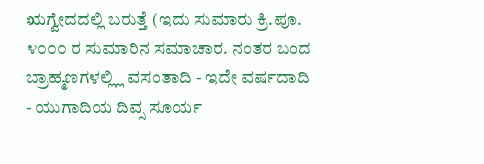ಋಗ್ವೇದದಲ್ಲಿ ಬರುತ್ತೆ (ಇದು ಸುಮಾರು ಕ್ರಿ.ಪೂ. ೪೦೦೦ ರ ಸುಮಾರಿನ ಸಮಾಚಾರ. ನಂತರ ಬಂದ ಬ್ರಾಹ್ಮಣಗಳಲ್ಲ್ಲಿ ವಸಂತಾದಿ - ಇದೇ ವರ್ಷದಾದಿ - ಯುಗಾದಿಯ ದಿವ್ಸ ಸೂರ್ಯ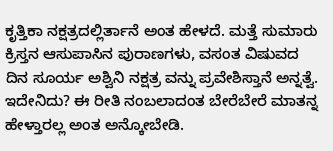ಕೃತ್ತಿಕಾ ನಕ್ಷತ್ರದಲ್ಲಿರ್ತಾನೆ ಅಂತ ಹೇಳದೆ. ಮತ್ತೆ ಸುಮಾರು ಕ್ರಿಸ್ತನ ಆಸುಪಾಸಿನ ಪುರಾಣಗಳು, ವಸಂತ ವಿಷುವದ ದಿನ ಸೂರ್ಯ ಅಶ್ವಿನಿ ನಕ್ಷತ್ರ ವನ್ನು ಪ್ರವೇಶಿಸ್ತಾನೆ ಅನ್ನತ್ವೆ. ಇದೇನಿದು? ಈ ರೀತಿ ನಂಬಲಾದಂತ ಬೇರೆಬೇರೆ ಮಾತನ್ನ ಹೇಳ್ತಾರಲ್ಲ ಅಂತ ಅನ್ಕೋಬೇಡಿ.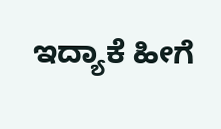ಇದ್ಯಾಕೆ ಹೀಗೆ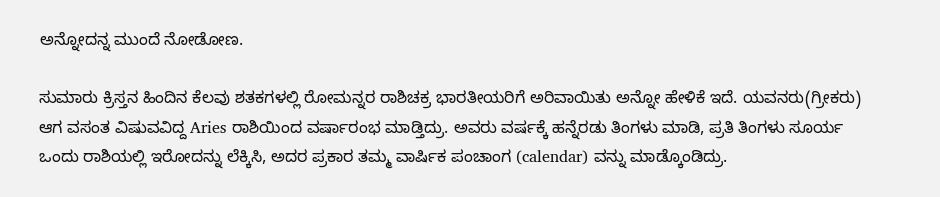ಅನ್ನೋದನ್ನ ಮುಂದೆ ನೋಡೋಣ.

ಸುಮಾರು ಕ್ರಿಸ್ತನ ಹಿಂದಿನ ಕೆಲವು ಶತಕಗಳಲ್ಲಿ ರೋಮನ್ನರ ರಾಶಿಚಕ್ರ ಭಾರತೀಯರಿಗೆ ಅರಿವಾಯಿತು ಅನ್ನೋ ಹೇಳಿಕೆ ಇದೆ. ಯವನರು(ಗ್ರೀಕರು) ಆಗ ವಸಂತ ವಿಷುವವಿದ್ದ Aries ರಾಶಿಯಿಂದ ವರ್ಷಾರಂಭ ಮಾಡ್ತಿದ್ರು. ಅವರು ವರ್ಷಕ್ಕೆ ಹನ್ನೆರಡು ತಿಂಗಳು ಮಾಡಿ, ಪ್ರತಿ ತಿಂಗಳು ಸೂರ್ಯ ಒಂದು ರಾಶಿಯಲ್ಲಿ ಇರೋದನ್ನು ಲೆಕ್ಕಿಸಿ, ಅದರ ಪ್ರಕಾರ ತಮ್ಮ ವಾರ್ಷಿಕ ಪಂಚಾಂಗ (calendar) ವನ್ನು ಮಾಡ್ಕೊಂಡಿದ್ರು.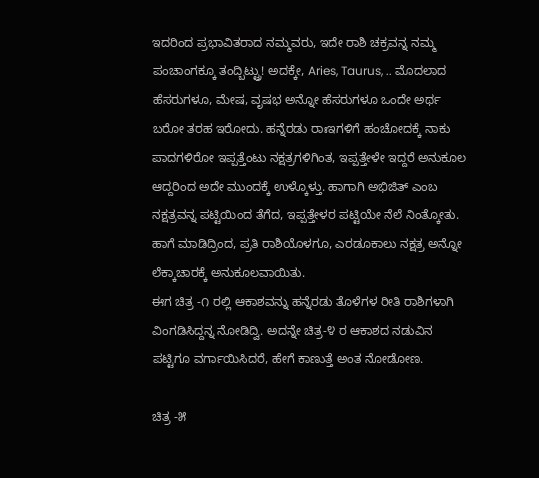ಇದರಿಂದ ಪ್ರಭಾವಿತರಾದ ನಮ್ಮವರು, ಇದೇ ರಾಶಿ ಚಕ್ರವನ್ನ ನಮ್ಮ ಪಂಚಾಂಗಕ್ಕೂ ತಂದ್ಬಿಟ್ಟ್ರು! ಅದಕ್ಕೇ, Aries, Taurus, .. ಮೊದಲಾದ ಹೆಸರುಗಳೂ, ಮೇಷ, ವೃಷಭ ಅನ್ನೋ ಹೆಸರುಗಳೂ ಒಂದೇ ಅರ್ಥ ಬರೋ ತರಹ ಇರೋದು. ಹನ್ನೆರಡು ರಾಃಇಗಳಿಗೆ ಹಂಚೋದಕ್ಕೆ ನಾಕು ಪಾದಗಳಿರೋ ಇಪ್ಪತ್ತೆಂಟು ನಕ್ಷತ್ರಗಳಿಗಿಂತ, ಇಪ್ಪತ್ತೇಳೇ ಇದ್ದರೆ ಅನುಕೂಲ ಆದ್ದರಿಂದ ಅದೇ ಮುಂದಕ್ಕೆ ಉಳ್ಕೊಳ್ತು. ಹಾಗಾಗಿ ಅಭಿಜಿತ್ ಎಂಬ ನಕ್ಷತ್ರವನ್ನ ಪಟ್ಟಿಯಿಂದ ತೆಗೆದ, ಇಪ್ಪತ್ತೇಳರ ಪಟ್ಟಿಯೇ ನೆಲೆ ನಿಂತ್ಕೋತು. ಹಾಗೆ ಮಾಡಿದ್ರಿಂದ, ಪ್ರತಿ ರಾಶಿಯೊಳಗೂ, ಎರಡೂಕಾಲು ನಕ್ಷತ್ರ ಅನ್ನೋ ಲೆಕ್ಕಾಚಾರಕ್ಕೆ ಅನುಕೂಲವಾಯಿತು.
ಈಗ ಚಿತ್ರ -೧ ರಲ್ಲಿ ಆಕಾಶವನ್ನು ಹನ್ನೆರಡು ತೊಳೆಗಳ ರೀತಿ ರಾಶಿಗಳಾಗಿ ವಿಂಗಡಿಸಿದ್ದನ್ನ ನೋಡಿದ್ವಿ. ಅದನ್ನೇ ಚಿತ್ರ-೪ ರ ಆಕಾಶದ ನಡುವಿನ ಪಟ್ಟಿಗೂ ವರ್ಗಾಯಿಸಿದರೆ, ಹೇಗೆ ಕಾಣುತ್ತೆ ಅಂತ ನೋಡೋಣ.

ಚಿತ್ರ -೫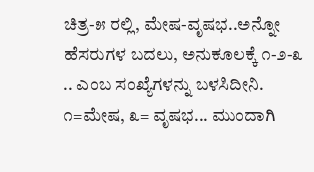ಚಿತ್ರ-೫ ರಲ್ಲಿ, ಮೇಷ-ವೃಷಭ..ಅನ್ನೋ ಹೆಸರುಗಳ ಬದಲು, ಅನುಕೂಲಕ್ಕೆ ೧-೨-೩ .. ಎಂಬ ಸಂಖ್ಯೆಗಳನ್ನು ಬಳಸಿದೀನಿ. ೧=ಮೇಷ, ೩= ವೃಷಭ... ಮುಂದಾಗಿ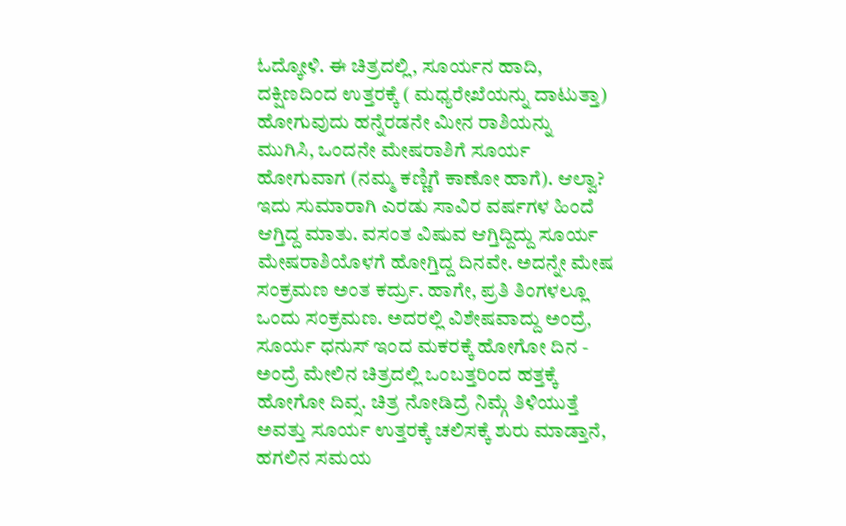ಓದ್ಕೋಳಿ. ಈ ಚಿತ್ರದಲ್ಲಿ, ಸೂರ್ಯನ ಹಾದಿ, ದಕ್ಷಿಣದಿಂದ ಉತ್ತರಕ್ಕೆ ( ಮಧ್ಯರೇಖೆಯನ್ನು ದಾಟುತ್ತಾ) ಹೋಗುವುದು ಹನ್ನೆರಡನೇ ಮೀನ ರಾಶಿಯನ್ನು ಮುಗಿಸಿ, ಒಂದನೇ ಮೇಷರಾಶಿಗೆ ಸೂರ್ಯ ಹೋಗುವಾಗ (ನಮ್ಮ ಕಣ್ಣಿಗೆ ಕಾಣೋ ಹಾಗೆ). ಆಲ್ವಾ? ಇದು ಸುಮಾರಾಗಿ ಎರಡು ಸಾವಿರ ವರ್ಷಗಳ ಹಿಂದೆ ಆಗ್ತಿದ್ದ ಮಾತು. ವಸಂತ ವಿಷುವ ಆಗ್ತಿದ್ದಿದ್ದು ಸೂರ್ಯ ಮೇಷರಾಶಿಯೊಳಗೆ ಹೋಗ್ತಿದ್ದ ದಿನವೇ. ಅದನ್ನೇ ಮೇಷ ಸಂಕ್ರಮಣ ಅಂತ ಕರ್ದ್ರು. ಹಾಗೇ, ಪ್ರತಿ ತಿಂಗಳಲ್ಲೂ ಒಂದು ಸಂಕ್ರಮಣ. ಅದರಲ್ಲಿ ವಿಶೇಷವಾದ್ದು ಅಂದ್ರೆ, ಸೂರ್ಯ ಧನುಸ್ ಇಂದ ಮಕರಕ್ಕೆ ಹೋಗೋ ದಿನ - ಅಂದ್ರೆ ಮೇಲಿನ ಚಿತ್ರದಲ್ಲಿ ಒಂಬತ್ತರಿಂದ ಹತ್ತಕ್ಕೆ ಹೋಗೋ ದಿವ್ಸ. ಚಿತ್ರ ನೋಡಿದ್ರೆ ನಿಮ್ಗೆ ತಿಳಿಯುತ್ತೆ ಅವತ್ತು ಸೂರ್ಯ ಉತ್ತರಕ್ಕೆ ಚಲಿಸಕ್ಕೆ ಶುರು ಮಾಡ್ತಾನೆ, ಹಗಲಿನ ಸಮಯ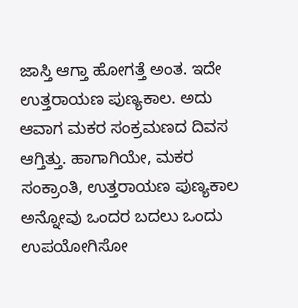ಜಾಸ್ತಿ ಆಗ್ತಾ ಹೋಗತ್ತೆ ಅಂತ. ಇದೇ ಉತ್ತರಾಯಣ ಪುಣ್ಯಕಾಲ. ಅದು ಆವಾಗ ಮಕರ ಸಂಕ್ರಮಣದ ದಿವಸ ಆಗ್ತಿತ್ತು. ಹಾಗಾಗಿಯೇ, ಮಕರ ಸಂಕ್ರಾಂತಿ, ಉತ್ತರಾಯಣ ಪುಣ್ಯಕಾಲ ಅನ್ನೋವು ಒಂದರ ಬದಲು ಒಂದು ಉಪಯೋಗಿಸೋ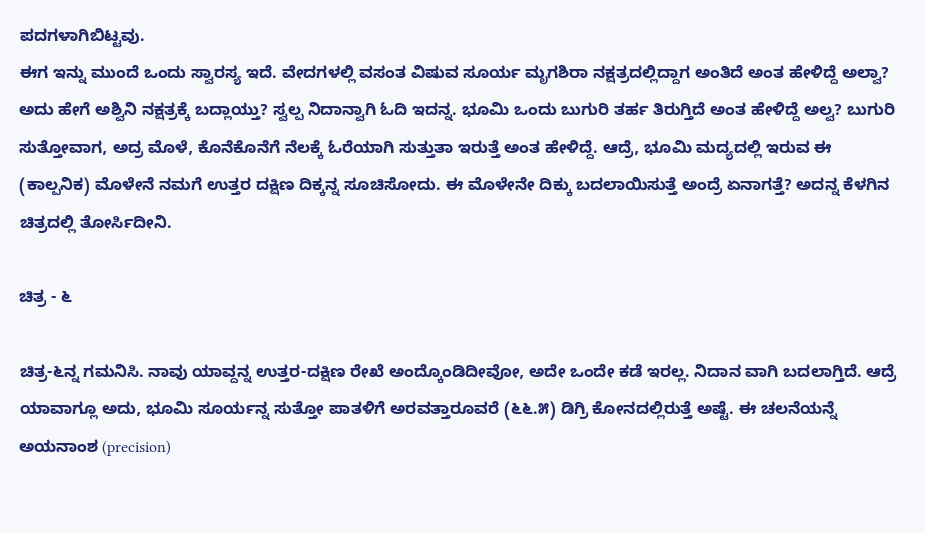ಪದಗಳಾಗಿಬಿಟ್ಟವು.
ಈಗ ಇನ್ನು ಮುಂದೆ ಒಂದು ಸ್ವಾರಸ್ಯ ಇದೆ. ವೇದಗಳಲ್ಲಿ ವಸಂತ ವಿಷುವ ಸೂರ್ಯ ಮೃಗಶಿರಾ ನಕ್ಷತ್ರದಲ್ಲಿದ್ದಾಗ ಅಂತಿದೆ ಅಂತ ಹೇಳಿದ್ದೆ ಅಲ್ವಾ? ಅದು ಹೇಗೆ ಅಶ್ವಿನಿ ನಕ್ಷತ್ರಕ್ಕೆ ಬದ್ಲಾಯ್ತು? ಸ್ವಲ್ಪ ನಿದಾನ್ವಾಗಿ ಓದಿ ಇದನ್ನ. ಭೂಮಿ ಒಂದು ಬುಗುರಿ ತರ್ಹ ತಿರುಗ್ತಿದೆ ಅಂತ ಹೇಳಿದ್ದೆ ಅಲ್ವ? ಬುಗುರಿ ಸುತ್ತೋವಾಗ, ಅದ್ರ ಮೊಳೆ, ಕೊನೆಕೊನೆಗೆ ನೆಲಕ್ಕೆ ಓರೆಯಾಗಿ ಸುತ್ತುತಾ ಇರುತ್ತೆ ಅಂತ ಹೇಳಿದ್ದೆ. ಆದ್ರೆ, ಭೂಮಿ ಮದ್ಯದಲ್ಲಿ ಇರುವ ಈ (ಕಾಲ್ಪನಿಕ) ಮೊಳೇನೆ ನಮಗೆ ಉತ್ತರ ದಕ್ಷಿಣ ದಿಕ್ಕನ್ನ ಸೂಚಿಸೋದು. ಈ ಮೊಳೇನೇ ದಿಕ್ಕು ಬದಲಾಯಿಸುತ್ತೆ ಅಂದ್ರೆ ಏನಾಗತ್ತೆ? ಅದನ್ನ ಕೆಳಗಿನ ಚಿತ್ರದಲ್ಲಿ ತೋರ್ಸಿದೀನಿ.

ಚಿತ್ರ - ೬

ಚಿತ್ರ-೬ನ್ನ ಗಮನಿಸಿ. ನಾವು ಯಾವ್ದನ್ನ ಉತ್ತರ-ದಕ್ಷಿಣ ರೇಖೆ ಅಂದ್ಕೊಂಡಿದೀವೋ, ಅದೇ ಒಂದೇ ಕಡೆ ಇರಲ್ಲ. ನಿದಾನ ವಾಗಿ ಬದಲಾಗ್ತಿದೆ. ಆದ್ರೆ ಯಾವಾಗ್ಲೂ ಅದು, ಭೂಮಿ ಸೂರ್ಯನ್ನ ಸುತ್ತೋ ಪಾತಳಿಗೆ ಅರವತ್ತಾರೂವರೆ (೬೬.೫) ಡಿಗ್ರಿ ಕೋನದಲ್ಲಿರುತ್ತೆ ಅಷ್ಟೆ. ಈ ಚಲನೆಯನ್ನೆ ಅಯನಾಂಶ (precision)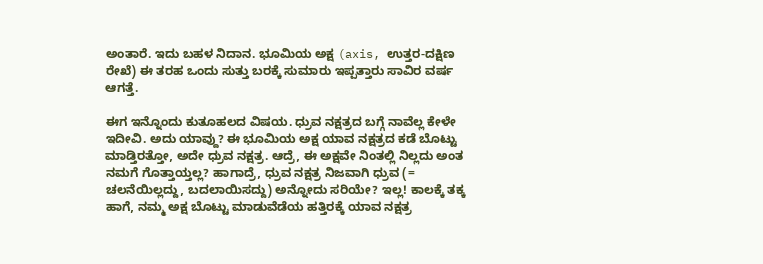ಅಂತಾರೆ. ಇದು ಬಹಳ ನಿದಾನ. ಭೂಮಿಯ ಅಕ್ಷ (axis, ಉತ್ತರ-ದಕ್ಷಿಣ ರೇಖೆ) ಈ ತರಹ ಒಂದು ಸುತ್ತು ಬರಕ್ಕೆ ಸುಮಾರು ಇಪ್ಪತ್ತಾರು ಸಾವಿರ ವರ್ಷ ಆಗತ್ತೆ.

ಈಗ ಇನ್ನೊಂದು ಕುತೂಹಲದ ವಿಷಯ. ಧ್ರುವ ನಕ್ಷತ್ರದ ಬಗ್ಗೆ ನಾವೆಲ್ಲ ಕೇಳೇ ಇದೀವಿ. ಅದು ಯಾವ್ದು? ಈ ಭೂಮಿಯ ಅಕ್ಷ ಯಾವ ನಕ್ಷತ್ರದ ಕಡೆ ಬೊಟ್ಟು ಮಾಡ್ತಿರತ್ತೋ, ಅದೇ ಧ್ರುವ ನಕ್ಷತ್ರ. ಆದ್ರೆ, ಈ ಅಕ್ಷವೇ ನಿಂತಲ್ಲಿ ನಿಲ್ಲದು ಅಂತ ನಮಗೆ ಗೊತ್ತಾಯ್ತಲ್ಲ? ಹಾಗಾದ್ರೆ, ಧ್ರುವ ನಕ್ಷತ್ರ ನಿಜವಾಗಿ ಧ್ರುವ (= ಚಲನೆಯಿಲ್ಲದ್ದು, ಬದಲಾಯಿಸದ್ದು) ಅನ್ನೋದು ಸರಿಯೇ? ಇಲ್ಲ! ಕಾಲಕ್ಕೆ ತಕ್ಕ ಹಾಗೆ, ನಮ್ಮ ಅಕ್ಷ ಬೊಟ್ಟು ಮಾಡುವೆಡೆಯ ಹತ್ತಿರಕ್ಕೆ ಯಾವ ನಕ್ಷತ್ರ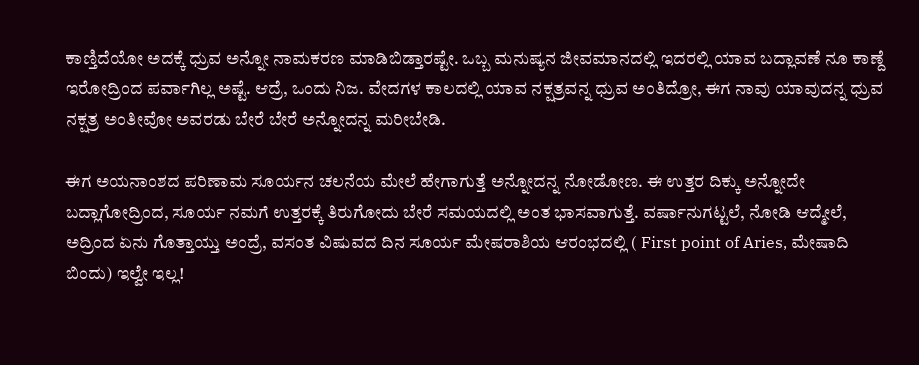ಕಾಣ್ತಿದೆಯೋ ಅದಕ್ಕೆ ಧ್ರುವ ಅನ್ನೋ ನಾಮಕರಣ ಮಾಡಿಬಿಡ್ತಾರಷ್ಟೇ. ಒಬ್ಬ ಮನುಷ್ಯನ ಜೀವಮಾನದಲ್ಲಿ ಇದರಲ್ಲಿ ಯಾವ ಬದ್ಲಾವಣೆ ನೂ ಕಾಣ್ದೆ ಇರೋದ್ರಿಂದ ಪರ್ವಾಗಿಲ್ಲ ಅಷ್ಟೆ. ಆದ್ರೆ, ಒಂದು ನಿಜ. ವೇದಗಳ ಕಾಲದಲ್ಲಿ ಯಾವ ನಕ್ಷತ್ರವನ್ನ ಧ್ರುವ ಅಂತಿದ್ರೋ, ಈಗ ನಾವು ಯಾವುದನ್ನ ಧ್ರುವ ನಕ್ಷತ್ರ ಅಂತೀವೋ ಅವರಡು ಬೇರೆ ಬೇರೆ ಅನ್ನೋದನ್ನ ಮರೀಬೇಡಿ.

ಈಗ ಅಯನಾಂಶದ ಪರಿಣಾಮ ಸೂರ್ಯನ ಚಲನೆಯ ಮೇಲೆ ಹೇಗಾಗುತ್ತೆ ಅನ್ನೋದನ್ನ ನೋಡೋಣ. ಈ ಉತ್ತರ ದಿಕ್ಕು ಅನ್ನೋದೇ ಬದ್ಲಾಗೋದ್ರಿಂದ, ಸೂರ್ಯ ನಮಗೆ ಉತ್ತರಕ್ಕೆ ತಿರುಗೋದು ಬೇರೆ ಸಮಯದಲ್ಲಿ ಅಂತ ಭಾಸವಾಗುತ್ತೆ. ವರ್ಷಾನುಗಟ್ಟಲೆ, ನೋಡಿ ಆದ್ಮೇಲೆ, ಅದ್ರಿಂದ ಏನು ಗೊತ್ತಾಯ್ತು ಅಂದ್ರೆ, ವಸಂತ ವಿಷುವದ ದಿನ ಸೂರ್ಯ ಮೇಷರಾಶಿಯ ಆರಂಭದಲ್ಲಿ ( First point of Aries, ಮೇಷಾದಿ ಬಿಂದು) ಇಲ್ವೇ ಇಲ್ಲ!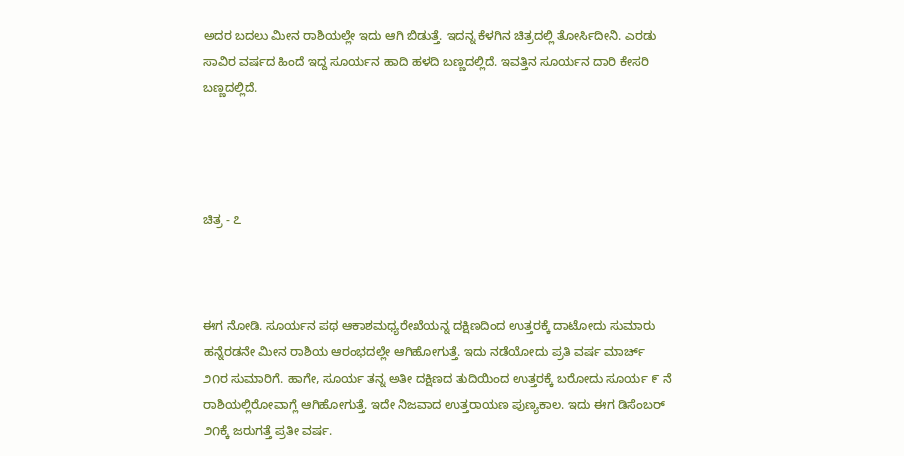ಅದರ ಬದಲು ಮೀನ ರಾಶಿಯಲ್ಲೇ ಇದು ಆಗಿ ಬಿಡುತ್ತೆ. ಇದನ್ನ ಕೆಳಗಿನ ಚಿತ್ರದಲ್ಲಿ ತೋರ್ಸಿದೀನಿ. ಎರಡು ಸಾವಿರ ವರ್ಷದ ಹಿಂದೆ ಇದ್ದ ಸೂರ್ಯನ ಹಾದಿ ಹಳದಿ ಬಣ್ಣದಲ್ಲಿದೆ. ಇವತ್ತಿನ ಸೂರ್ಯನ ದಾರಿ ಕೇಸರಿ ಬಣ್ಣದಲ್ಲಿದೆ.




ಚಿತ್ರ - ೭



ಈಗ ನೋಡಿ. ಸೂರ್ಯನ ಪಥ ಆಕಾಶಮಧ್ಯರೇಖೆಯನ್ನ ದಕ್ಷಿಣದಿಂದ ಉತ್ತರಕ್ಕೆ ದಾಟೋದು ಸುಮಾರು ಹನ್ನೆರಡನೇ ಮೀನ ರಾಶಿಯ ಆರಂಭದಲ್ಲೇ ಆಗಿಹೋಗುತ್ತೆ. ಇದು ನಡೆಯೋದು ಪ್ರತಿ ವರ್ಷ ಮಾರ್ಚ್ ೨೧ರ ಸುಮಾರಿಗೆ. ಹಾಗೇ, ಸೂರ್ಯ ತನ್ನ ಅತೀ ದಕ್ಷಿಣದ ತುದಿಯಿಂದ ಉತ್ತರಕ್ಕೆ ಬರೋದು ಸೂರ್ಯ ೯ ನೆ ರಾಶಿಯಲ್ಲಿರೋವಾಗ್ಲೆ ಆಗಿಹೋಗುತ್ತೆ. ಇದೇ ನಿಜವಾದ ಉತ್ತರಾಯಣ ಪುಣ್ಯಕಾಲ. ಇದು ಈಗ ಡಿಸೆಂಬರ್ ೨೧ಕ್ಕೆ ಜರುಗತ್ತೆ ಪ್ರತೀ ವರ್ಷ.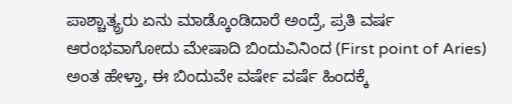ಪಾಶ್ಚಾತ್ಯ್ರರು ಏನು ಮಾಡ್ಕೊಂಡಿದಾರೆ ಅಂದ್ರೆ, ಪ್ರತಿ ವರ್ಷ ಆರಂಭವಾಗೋದು ಮೇಷಾದಿ ಬಿಂದುವಿನಿಂದ (First point of Aries) ಅಂತ ಹೇಳ್ತಾ, ಈ ಬಿಂದುವೇ ವರ್ಷೇ ವರ್ಷೆ ಹಿಂದಕ್ಕೆ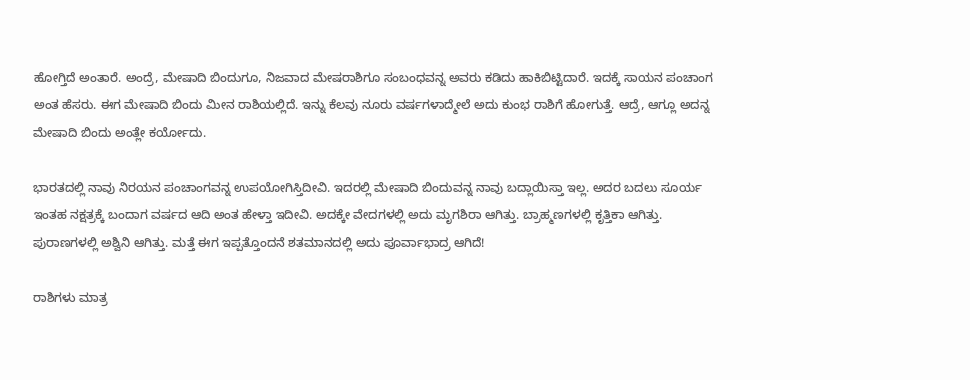ಹೋಗ್ತಿದೆ ಅಂತಾರೆ. ಅಂದ್ರೆ, ಮೇಷಾದಿ ಬಿಂದುಗೂ, ನಿಜವಾದ ಮೇಷರಾಶಿಗೂ ಸಂಬಂಧವನ್ನ ಅವರು ಕಡಿದು ಹಾಕಿಬಿಟ್ಟಿದಾರೆ. ಇದಕ್ಕೆ ಸಾಯನ ಪಂಚಾಂಗ ಅಂತ ಹೆಸರು. ಈಗ ಮೇಷಾದಿ ಬಿಂದು ಮೀನ ರಾಶಿಯಲ್ಲಿದೆ. ಇನ್ನು ಕೆಲವು ನೂರು ವರ್ಷಗಳಾದ್ಮೇಲೆ ಅದು ಕುಂಭ ರಾಶಿಗೆ ಹೋಗುತ್ತೆ. ಆದ್ರೆ, ಆಗ್ಲೂ ಅದನ್ನ ಮೇಷಾದಿ ಬಿಂದು ಅಂತ್ಲೇ ಕರ್ಯೋದು.

ಭಾರತದಲ್ಲಿ ನಾವು ನಿರಯನ ಪಂಚಾಂಗವನ್ನ ಉಪಯೋಗಿಸ್ತಿದೀವಿ. ಇದರಲ್ಲಿ ಮೇಷಾದಿ ಬಿಂದುವನ್ನ ನಾವು ಬದ್ಲಾಯಿಸ್ತಾ ಇಲ್ಲ. ಅದರ ಬದಲು ಸೂರ್ಯ ಇಂತಹ ನಕ್ಷತ್ರಕ್ಕೆ ಬಂದಾಗ ವರ್ಷದ ಆದಿ ಅಂತ ಹೇಳ್ತಾ ಇದೀವಿ. ಅದಕ್ಕೇ ವೇದಗಳಲ್ಲಿ ಅದು ಮೃಗಶಿರಾ ಆಗಿತ್ತು. ಬ್ರಾಹ್ಮಣಗಳಲ್ಲಿ ಕೃತ್ತಿಕಾ ಆಗಿತ್ತು. ಪುರಾಣಗಳಲ್ಲಿ ಅಶ್ವಿನಿ ಆಗಿತ್ತು. ಮತ್ತೆ ಈಗ ಇಪ್ಪತ್ತೊಂದನೆ ಶತಮಾನದಲ್ಲಿ ಅದು ಪೂರ್ವಾಭಾದ್ರ ಆಗಿದೆ!

ರಾಶಿಗಳು ಮಾತ್ರ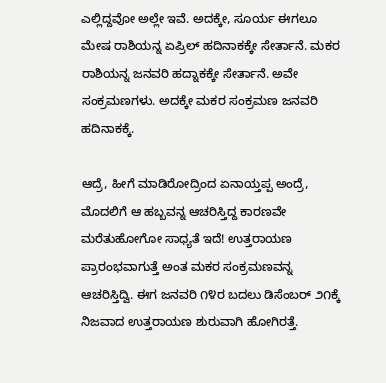ಎಲ್ಲಿದ್ದವೋ ಅಲ್ಲೇ ಇವೆ. ಅದಕ್ಕೇ, ಸೂರ್ಯ ಈಗಲೂ ಮೇಷ ರಾಶಿಯನ್ನ ಏಪ್ರಿಲ್ ಹದಿನಾಕಕ್ಕೇ ಸೇರ್ತಾನೆ. ಮಕರ ರಾಶಿಯನ್ನ ಜನವರಿ ಹದ್ನಾಕಕ್ಕೇ ಸೇರ್ತಾನೆ. ಅವೇ ಸಂಕ್ರಮಣಗಳು. ಅದಕ್ಕೇ ಮಕರ ಸಂಕ್ರಮಣ ಜನವರಿ ಹದಿನಾಕಕ್ಕೆ.

ಆದ್ರೆ, ಹೀಗೆ ಮಾಡಿರೋದ್ರಿಂದ ಏನಾಯ್ತಪ್ಪ ಅಂದ್ರೆ, ಮೊದಲಿಗೆ ಆ ಹಬ್ಬವನ್ನ ಆಚರಿಸ್ತಿದ್ದ ಕಾರಣವೇ ಮರೆತುಹೋಗೋ ಸಾಧ್ಯತೆ ಇದೆ! ಉತ್ತರಾಯಣ ಪ್ರಾರಂಭವಾಗುತ್ತೆ ಅಂತ ಮಕರ ಸಂಕ್ರಮಣವನ್ನ ಆಚರಿಸ್ತಿದ್ವಿ. ಈಗ ಜನವರಿ ೧೪ರ ಬದಲು ಡಿಸೆಂಬರ್ ೨೧ಕ್ಕೆ ನಿಜವಾದ ಉತ್ತರಾಯಣ ಶುರುವಾಗಿ ಹೋಗಿರತ್ತೆ.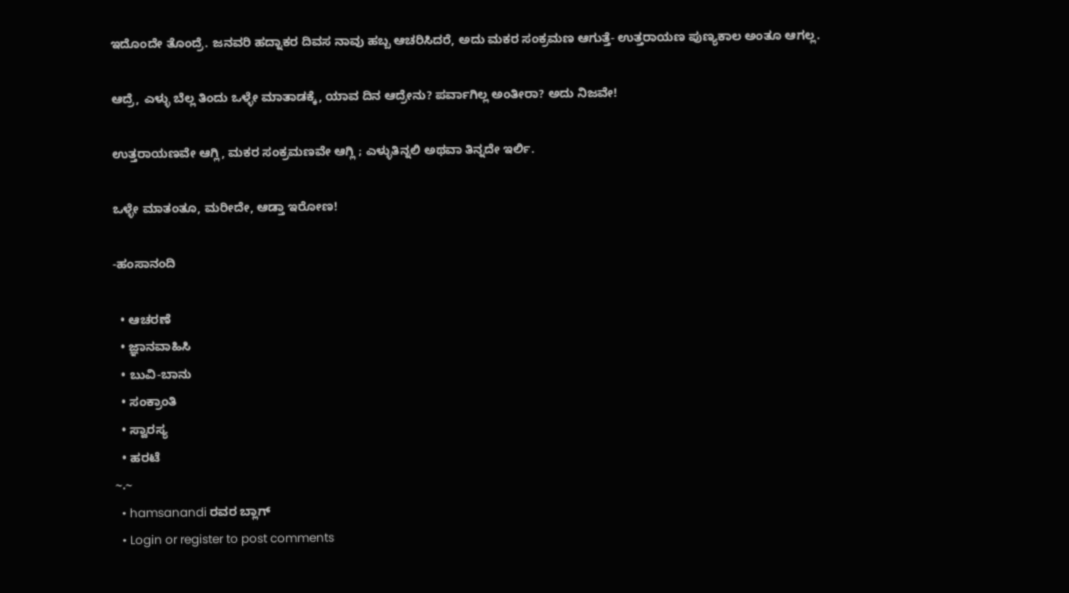ಇದೊಂದೇ ತೊಂದ್ರೆ. ಜನವರಿ ಹದ್ನಾಕರ ದಿವಸ ನಾವು ಹಬ್ಬ ಆಚರಿಸಿದರೆ, ಅದು ಮಕರ ಸಂಕ್ರಮಣ ಆಗುತ್ತೆ- ಉತ್ತರಾಯಣ ಪುಣ್ಯಕಾಲ ಅಂತೂ ಆಗಲ್ಲ.

ಆದ್ರೆ, ಎಳ್ಳು ಬೆಲ್ಲ ತಿಂದು ಒಳ್ಳೇ ಮಾತಾಡಕ್ಕೆ, ಯಾವ ದಿನ ಆದ್ರೇನು? ಪರ್ವಾಗಿಲ್ಲ ಅಂತೀರಾ? ಅದು ನಿಜವೇ!

ಉತ್ತರಾಯಣವೇ ಆಗ್ಲಿ, ಮಕರ ಸಂಕ್ರಮಣವೇ ಆಗ್ಲಿ ; ಎಳ್ಳುತಿನ್ನಲಿ ಅಥವಾ ತಿನ್ನದೇ ಇರ್ಲಿ.

ಒಳ್ಳೇ ಮಾತಂತೂ, ಮರೀದೇ, ಆಡ್ತಾ ಇರೋಣ!

-ಹಂಸಾನಂದಿ

  • ಆಚರಣೆ
  • ಜ್ಞಾನವಾಹಿಸಿ
  • ಬುವಿ-ಬಾನು
  • ಸಂಕ್ರಾಂತಿ
  • ಸ್ವಾರಸ್ಯ
  • ಹರಟೆ
~.~
  • hamsanandi ರವರ ಬ್ಲಾಗ್
  • Login or register to post comments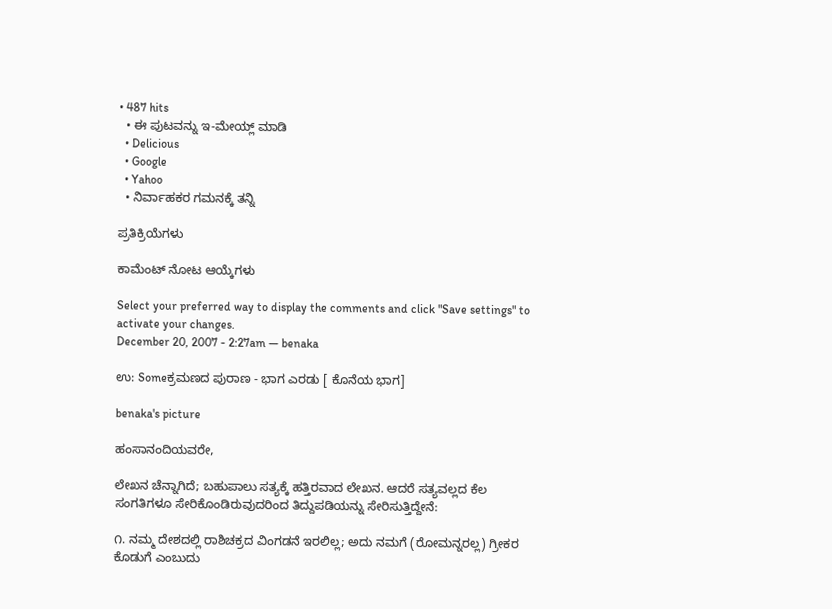• 487 hits
  • ಈ ಪುಟವನ್ನು ಇ-ಮೇಯ್ಲ್ ಮಾಡಿ
  • Delicious
  • Google
  • Yahoo
  • ನಿರ್ವಾಹಕರ ಗಮನಕ್ಕೆ ತನ್ನಿ

ಪ್ರತಿಕ್ರಿಯೆಗಳು

ಕಾಮೆಂಟ್ ನೋಟ ಆಯ್ಕೆಗಳು

Select your preferred way to display the comments and click "Save settings" to activate your changes.
December 20, 2007 - 2:27am — benaka

ಉ: Someಕ್ರಮಣದ ಪುರಾಣ - ಭಾಗ ಎರಡು [ ಕೊನೆಯ ಭಾಗ]

benaka's picture

ಹಂಸಾನಂದಿಯವರೇ,

ಲೇಖನ ಚೆನ್ನಾಗಿದೆ; ಬಹುಪಾಲು ಸತ್ಯಕ್ಕೆ ಹತ್ತಿರವಾದ ಲೇಖನ. ಆದರೆ ಸತ್ಯವಲ್ಲದ ಕೆಲ ಸಂಗತಿಗಳೂ ಸೇರಿಕೊಂಡಿರುವುದರಿಂದ ತಿದ್ದುಪಡಿಯನ್ನು ಸೇರಿಸುತ್ತಿದ್ದೇನೆ:

೧. ನಮ್ಮ ದೇಶದಲ್ಲಿ ರಾಶಿಚಕ್ರದ ವಿಂಗಡನೆ ಇರಲಿಲ್ಲ; ಅದು ನಮಗೆ (ರೋಮನ್ನರಲ್ಲ) ಗ್ರೀಕರ ಕೊಡುಗೆ ಎಂಬುದು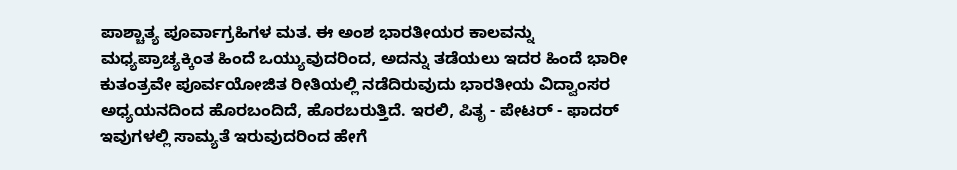ಪಾಶ್ಚಾತ್ಯ ಪೂರ್ವಾಗ್ರಹಿಗಳ ಮತ. ಈ ಅಂಶ ಭಾರತೀಯರ ಕಾಲವನ್ನು ಮಧ್ಯಪ್ರಾಚ್ಯಕ್ಕಿಂತ ಹಿಂದೆ ಒಯ್ಯುವುದರಿಂದ, ಅದನ್ನು ತಡೆಯಲು ಇದರ ಹಿಂದೆ ಭಾರೀ ಕುತಂತ್ರವೇ ಪೂರ್ವಯೋಜಿತ ರೀತಿಯಲ್ಲಿ ನಡೆದಿರುವುದು ಭಾರತೀಯ ವಿದ್ವಾಂಸರ ಅಧ್ಯಯನದಿಂದ ಹೊರಬಂದಿದೆ, ಹೊರಬರುತ್ತಿದೆ. ಇರಲಿ, ಪಿತೃ - ಪೇಟರ್ - ಫಾದರ್ ಇವುಗಳಲ್ಲಿ ಸಾಮ್ಯತೆ ಇರುವುದರಿಂದ ಹೇಗೆ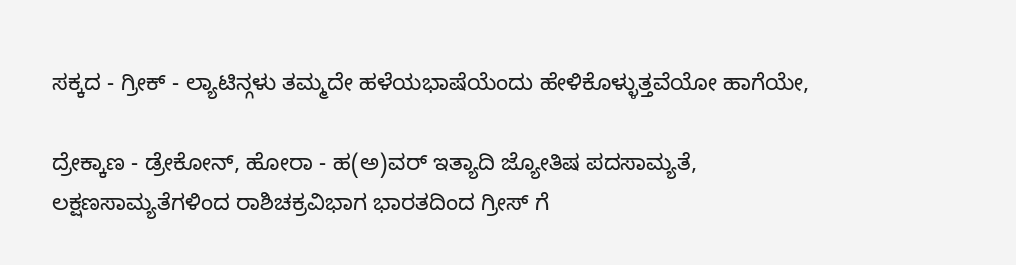ಸಕ್ಕದ - ಗ್ರೀಕ್ - ಲ್ಯಾಟಿನ್ಗಳು ತಮ್ಮದೇ ಹಳೆಯಭಾಷೆಯೆಂದು ಹೇಳಿಕೊಳ್ಳುತ್ತವೆಯೋ ಹಾಗೆಯೇ,

ದ್ರೇಕ್ಕಾಣ - ಡ್ರೇಕೋನ್, ಹೋರಾ - ಹ(ಅ)ವರ್ ಇತ್ಯಾದಿ ಜ್ಯೋತಿಷ ಪದಸಾಮ್ಯತೆ, ಲಕ್ಷಣಸಾಮ್ಯತೆಗಳಿಂದ ರಾಶಿಚಕ್ರವಿಭಾಗ ಭಾರತದಿಂದ ಗ್ರೀಸ್ ಗೆ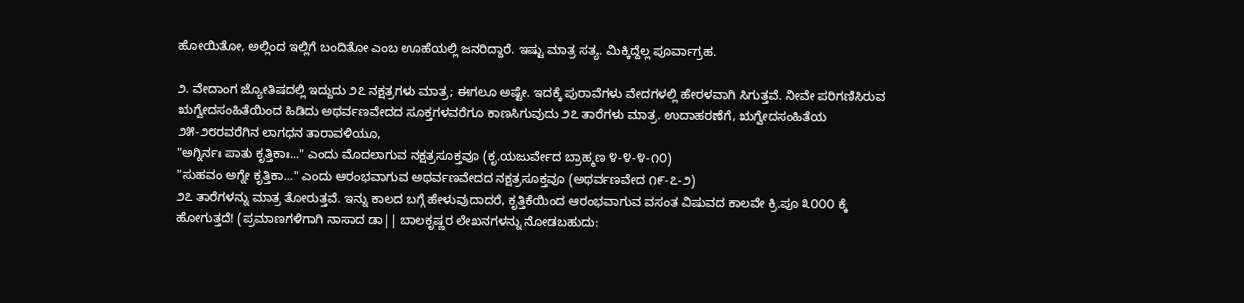ಹೋಯಿತೋ, ಅಲ್ಲಿಂದ ಇಲ್ಲಿಗೆ ಬಂದಿತೋ ಎಂಬ ಊಹೆಯಲ್ಲಿ ಜನರಿದ್ದಾರೆ. ಇಷ್ಟು ಮಾತ್ರ ಸತ್ಯ. ಮಿಕ್ಕಿದ್ದೆಲ್ಲ ಪೂರ್ವಾಗ್ರಹ.

೨. ವೇದಾಂಗ ಜ್ಯೋತಿಷದಲ್ಲಿ ಇದ್ದುದು ೨೭ ನಕ್ಷತ್ರಗಳು ಮಾತ್ರ; ಈಗಲೂ ಅಷ್ಟೇ. ಇದಕ್ಕೆ ಪುರಾವೆಗಳು ವೇದಗಳಲ್ಲಿ ಹೇರಳವಾಗಿ ಸಿಗುತ್ತವೆ. ನೀವೇ ಪರಿಗಣಿಸಿರುವ ಋಗ್ವೇದಸಂಹಿತೆಯಿಂದ ಹಿಡಿದು ಅಥರ್ವಣವೇದದ ಸೂಕ್ತಗಳವರೆಗೂ ಕಾಣಸಿಗುವುದು ೨೭ ತಾರೆಗಳು ಮಾತ್ರ. ಉದಾಹರಣೆಗೆ, ಋಗ್ವೇದಸಂಹಿತೆಯ ೨೫-೨೮ರವರೆಗಿನ ಲಾಗಧನ ತಾರಾವಳಿಯೂ,
"ಅಗ್ನಿರ್ನಃ ಪಾತು ಕೃತ್ತಿಕಾಃ..." ಎಂದು ಮೊದಲಾಗುವ ನಕ್ಷತ್ರಸೂಕ್ತವೂ (ಕೃ.ಯಜುರ್ವೇದ ಬ್ರಾಹ್ಮಣ ೪-೪-೪-೧೦)
"ಸುಹವಂ ಅಗ್ನೇ ಕೃತ್ತಿಕಾ..." ಎಂದು ಆರಂಭವಾಗುವ ಅಥರ್ವಣವೇದದ ನಕ್ಷತ್ರಸೂಕ್ತವೂ (ಅಥರ್ವಣವೇದ ೧೯-೭-೨)
೨೭ ತಾರೆಗಳನ್ನು ಮಾತ್ರ ತೋರುತ್ತವೆ. ಇನ್ನು ಕಾಲದ ಬಗ್ಗೆ ಹೇಳುವುದಾದರೆ, ಕೃತ್ತಿಕೆಯಿಂದ ಆರಂಭವಾಗುವ ವಸಂತ ವಿಷುವದ ಕಾಲವೇ ಕ್ರಿ.ಪೂ ೩೦೦೦ ಕ್ಕೆ ಹೋಗುತ್ತದೆ! (ಪ್ರಮಾಣಗಳಿಗಾಗಿ ನಾಸಾದ ಡಾ|| ಬಾಲಕೃಷ್ಣರ ಲೇಖನಗಳನ್ನು ನೋಡಬಹುದು: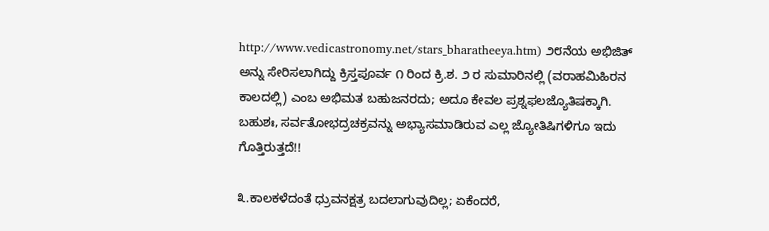http://www.vedicastronomy.net/stars_bharatheeya.htm) ೨೮ನೆಯ ಅಭಿಜಿತ್ ಅನ್ನು ಸೇರಿಸಲಾಗಿದ್ದು ಕ್ರಿಸ್ತಪೂರ್ವ ೧ ರಿಂದ ಕ್ರಿ.ಶ. ೨ ರ ಸುಮಾರಿನಲ್ಲಿ (ವರಾಹಮಿಹಿರನ ಕಾಲದಲ್ಲಿ) ಎಂಬ ಅಭಿಮತ ಬಹುಜನರದು; ಅದೂ ಕೇವಲ ಪ್ರಶ್ನಫಲಜ್ಯೊತಿಷಕ್ಕಾಗಿ. ಬಹುಶಃ, ಸರ್ವತೋಭದ್ರಚಕ್ರವನ್ನು ಅಭ್ಯಾಸಮಾಡಿರುವ ಎಲ್ಲ ಜ್ಯೋತಿಷಿಗಳಿಗೂ ಇದು ಗೊತ್ತಿರುತ್ತದೆ!!

೩.ಕಾಲಕಳೆದಂತೆ ಧ್ರುವನಕ್ಷತ್ರ ಬದಲಾಗುವುದಿಲ್ಲ; ಏಕೆಂದರೆ,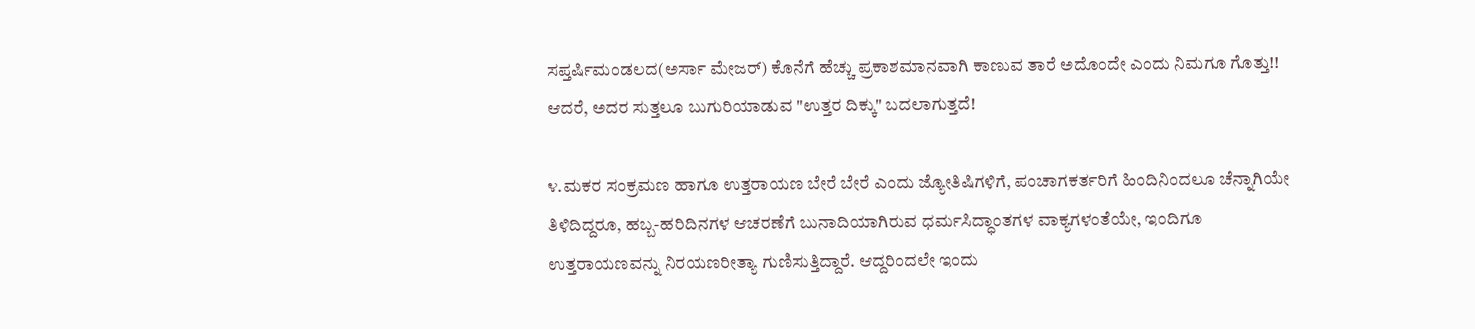ಸಪ್ತರ್ಷಿಮಂಡಲದ(ಅರ್ಸಾ ಮೇಜರ್) ಕೊನೆಗೆ ಹೆಚ್ಚು ಪ್ರಕಾಶಮಾನವಾಗಿ ಕಾಣುವ ತಾರೆ ಅದೊಂದೇ ಎಂದು ನಿಮಗೂ ಗೊತ್ತು!! ಆದರೆ, ಅದರ ಸುತ್ತಲೂ ಬುಗುರಿಯಾಡುವ "ಉತ್ತರ ದಿಕ್ಕು" ಬದಲಾಗುತ್ತದೆ!

೪.ಮಕರ ಸಂಕ್ರಮಣ ಹಾಗೂ ಉತ್ತರಾಯಣ ಬೇರೆ ಬೇರೆ ಎಂದು ಜ್ಯೋತಿಷಿಗಳಿಗೆ, ಪಂಚಾಗಕರ್ತರಿಗೆ ಹಿಂದಿನಿಂದಲೂ ಚೆನ್ನಾಗಿಯೇ ತಿಳಿದಿದ್ದರೂ, ಹಬ್ಬ-ಹರಿದಿನಗಳ ಆಚರಣೆಗೆ ಬುನಾದಿಯಾಗಿರುವ ಧರ್ಮಸಿದ್ಧಾಂತಗಳ ವಾಕ್ಯಗಳಂತೆಯೇ, ಇಂದಿಗೂ ಉತ್ತರಾಯಣವನ್ನು ನಿರಯಣರೀತ್ಯಾ ಗುಣಿಸುತ್ತಿದ್ದಾರೆ. ಆದ್ದರಿಂದಲೇ ಇಂದು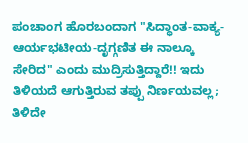ಪಂಚಾಂಗ ಹೊರಬಂದಾಗ "ಸಿದ್ಧಾಂತ-ವಾಕ್ಯ-ಆರ್ಯಭಟೀಯ-ದೃಗ್ಗಣಿತ ಈ ನಾಲ್ಕೂ ಸೇರಿದ" ಎಂದು ಮುದ್ರಿಸುತ್ತಿದ್ದಾರೆ!! ಇದು ತಿಳಿಯದೆ ಆಗುತ್ತಿರುವ ತಪ್ಪು ನಿರ್ಣಯವಲ್ಲ; ತಿಳಿದೇ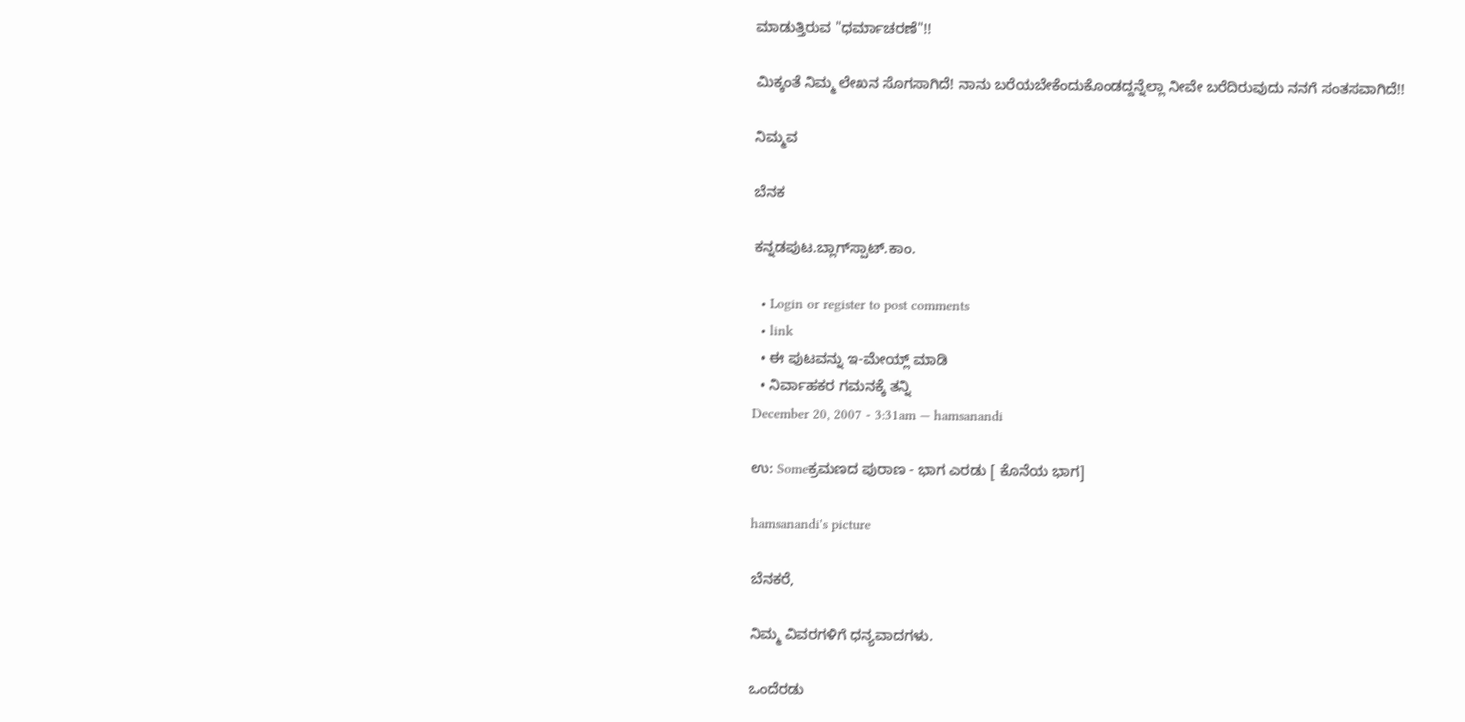ಮಾಡುತ್ತಿರುವ "ಧರ್ಮಾಚರಣೆ"!!

ಮಿಕ್ಕಂತೆ ನಿಮ್ಮ ಲೇಖನ ಸೊಗಸಾಗಿದೆ! ನಾನು ಬರೆಯಬೇಕೆಂದುಕೊಂಡದ್ದನ್ನೆಲ್ಲಾ ನೀವೇ ಬರೆದಿರುವುದು ನನಗೆ ಸಂತಸವಾಗಿದೆ!!

ನಿಮ್ಮವ

ಬೆನಕ

ಕನ್ನಡಪುಟ.ಬ್ಲಾಗ್‍ಸ್ಪಾಟ್.ಕಾಂ.

  • Login or register to post comments
  • link
  • ಈ ಪುಟವನ್ನು ಇ-ಮೇಯ್ಲ್ ಮಾಡಿ
  • ನಿರ್ವಾಹಕರ ಗಮನಕ್ಕೆ ತನ್ನಿ
December 20, 2007 - 3:31am — hamsanandi

ಉ: Someಕ್ರಮಣದ ಪುರಾಣ - ಭಾಗ ಎರಡು [ ಕೊನೆಯ ಭಾಗ]

hamsanandi's picture

ಬೆನಕರೆ,

ನಿಮ್ಮ ವಿವರಗಳಿಗೆ ಧನ್ಯವಾದಗಳು.

ಒಂದೆರಡು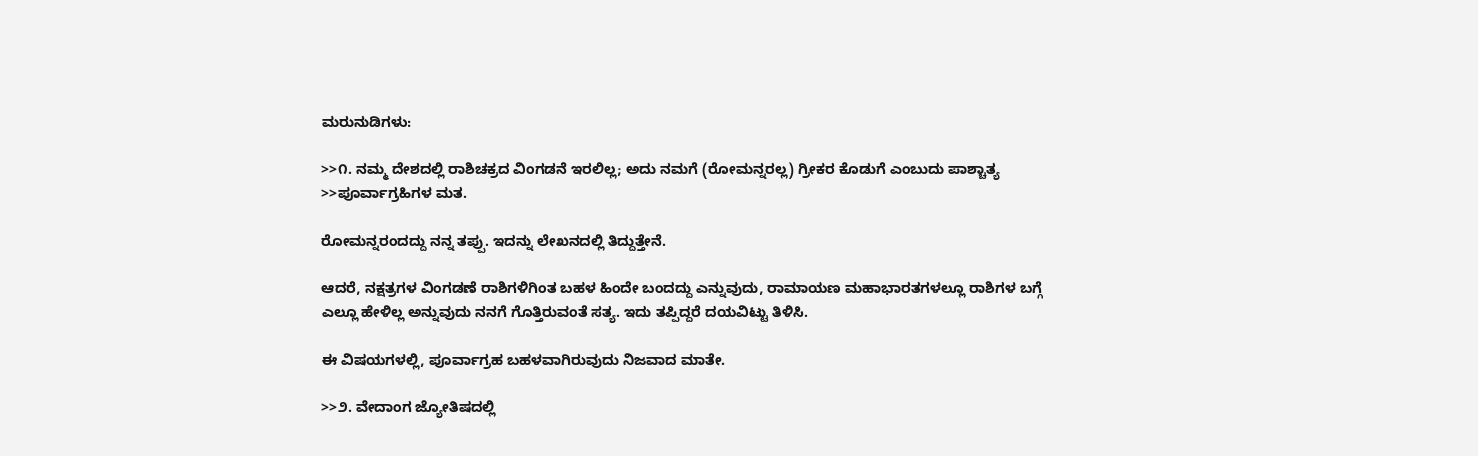ಮರುನುಡಿಗಳು:

>>೧. ನಮ್ಮ ದೇಶದಲ್ಲಿ ರಾಶಿಚಕ್ರದ ವಿಂಗಡನೆ ಇರಲಿಲ್ಲ; ಅದು ನಮಗೆ (ರೋಮನ್ನರಲ್ಲ) ಗ್ರೀಕರ ಕೊಡುಗೆ ಎಂಬುದು ಪಾಶ್ಚಾತ್ಯ
>>ಪೂರ್ವಾಗ್ರಹಿಗಳ ಮತ.

ರೋಮನ್ನರಂದದ್ದು ನನ್ನ ತಪ್ಪು. ಇದನ್ನು ಲೇಖನದಲ್ಲಿ ತಿದ್ದುತ್ತೇನೆ.

ಆದರೆ, ನಕ್ಷತ್ರಗಳ ವಿಂಗಡಣೆ ರಾಶಿಗಳಿಗಿಂತ ಬಹಳ ಹಿಂದೇ ಬಂದದ್ದು ಎನ್ನುವುದು, ರಾಮಾಯಣ ಮಹಾಭಾರತಗಳಲ್ಲೂ ರಾಶಿಗಳ ಬಗ್ಗೆ ಎಲ್ಲೂ ಹೇಳಿಲ್ಲ ಅನ್ನುವುದು ನನಗೆ ಗೊತ್ತಿರುವಂತೆ ಸತ್ಯ. ಇದು ತಪ್ಪಿದ್ದರೆ ದಯವಿಟ್ಟು ತಿಳಿಸಿ.

ಈ ವಿಷಯಗಳಲ್ಲಿ, ಪೂರ್ವಾಗ್ರಹ ಬಹಳವಾಗಿರುವುದು ನಿಜವಾದ ಮಾತೇ.

>>೨. ವೇದಾಂಗ ಜ್ಯೋತಿಷದಲ್ಲಿ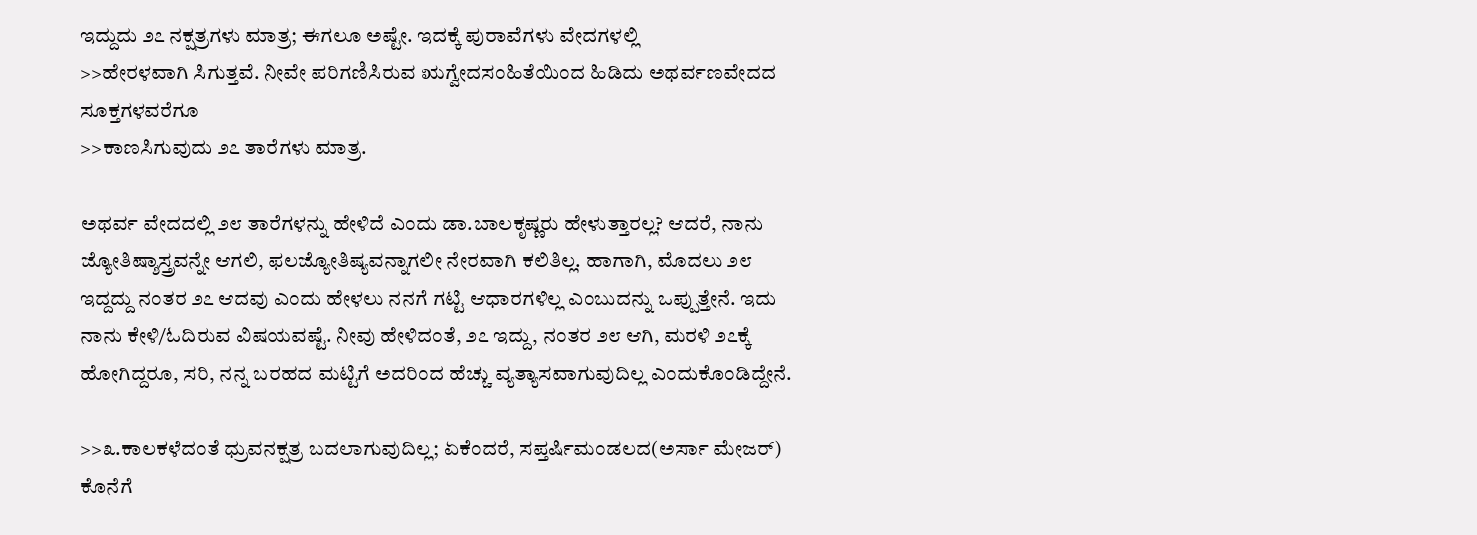ಇದ್ದುದು ೨೭ ನಕ್ಷತ್ರಗಳು ಮಾತ್ರ; ಈಗಲೂ ಅಷ್ಟೇ. ಇದಕ್ಕೆ ಪುರಾವೆಗಳು ವೇದಗಳಲ್ಲಿ
>>ಹೇರಳವಾಗಿ ಸಿಗುತ್ತವೆ. ನೀವೇ ಪರಿಗಣಿಸಿರುವ ಋಗ್ವೇದಸಂಹಿತೆಯಿಂದ ಹಿಡಿದು ಅಥರ್ವಣವೇದದ ಸೂಕ್ತಗಳವರೆಗೂ
>>ಕಾಣಸಿಗುವುದು ೨೭ ತಾರೆಗಳು ಮಾತ್ರ.

ಅಥರ್ವ ವೇದದಲ್ಲಿ ೨೮ ತಾರೆಗಳನ್ನು ಹೇಳಿದೆ ಎಂದು ಡಾ.ಬಾಲಕೃಷ್ಣರು ಹೇಳುತ್ತಾರಲ್ಲ? ಆದರೆ, ನಾನು ಜ್ಯೋತಿಷ್ಶಾಸ್ತ್ರವನ್ನೇ ಆಗಲಿ, ಫಲಜ್ಯೋತಿಷ್ಯವನ್ನಾಗಲೀ ನೇರವಾಗಿ ಕಲಿತಿಲ್ಲ. ಹಾಗಾಗಿ, ಮೊದಲು ೨೮ ಇದ್ದದ್ದು ನಂತರ ೨೭ ಆದವು ಎಂದು ಹೇಳಲು ನನಗೆ ಗಟ್ಟಿ ಆಧಾರಗಳಿಲ್ಲ ಎಂಬುದನ್ನು ಒಪ್ಪುತ್ತೇನೆ. ಇದು ನಾನು ಕೇಳಿ/ಓದಿರುವ ವಿಷಯವಷ್ಟೆ. ನೀವು ಹೇಳಿದಂತೆ, ೨೭ ಇದ್ದು, ನಂತರ ೨೮ ಆಗಿ, ಮರಳಿ ೨೭ಕ್ಕೆ ಹೋಗಿದ್ದರೂ, ಸರಿ, ನನ್ನ ಬರಹದ ಮಟ್ಟಿಗೆ ಅದರಿಂದ ಹೆಚ್ಚು ವ್ಯತ್ಯಾಸವಾಗುವುದಿಲ್ಲ ಎಂದುಕೊಂಡಿದ್ದೇನೆ.

>>೩.ಕಾಲಕಳೆದಂತೆ ಧ್ರುವನಕ್ಷತ್ರ ಬದಲಾಗುವುದಿಲ್ಲ; ಏಕೆಂದರೆ, ಸಪ್ತರ್ಷಿಮಂಡಲದ(ಅರ್ಸಾ ಮೇಜರ್) ಕೊನೆಗೆ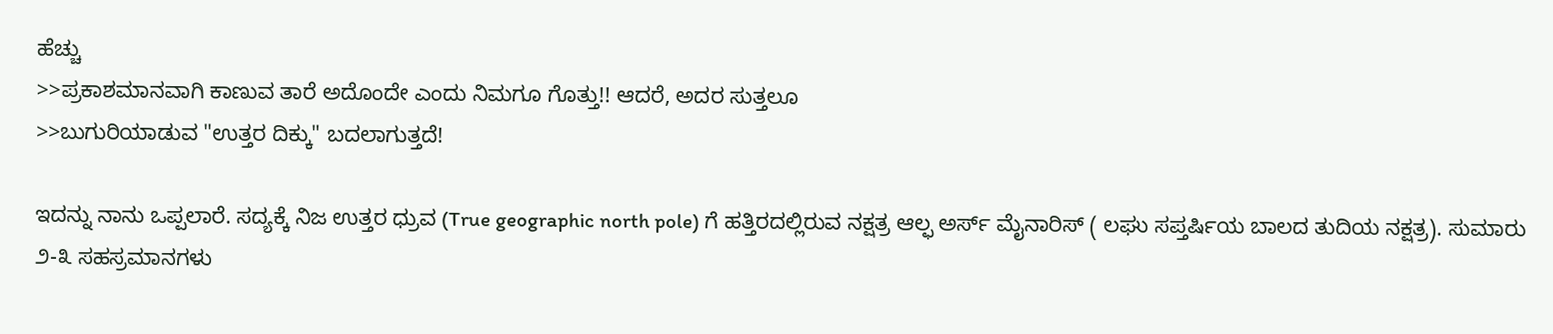ಹೆಚ್ಚು
>>ಪ್ರಕಾಶಮಾನವಾಗಿ ಕಾಣುವ ತಾರೆ ಅದೊಂದೇ ಎಂದು ನಿಮಗೂ ಗೊತ್ತು!! ಆದರೆ, ಅದರ ಸುತ್ತಲೂ
>>ಬುಗುರಿಯಾಡುವ "ಉತ್ತರ ದಿಕ್ಕು" ಬದಲಾಗುತ್ತದೆ!

ಇದನ್ನು ನಾನು ಒಪ್ಪಲಾರೆ. ಸದ್ಯಕ್ಕೆ ನಿಜ ಉತ್ತರ ಧ್ರುವ (True geographic north pole) ಗೆ ಹತ್ತಿರದಲ್ಲಿರುವ ನಕ್ಷತ್ರ ಆಲ್ಫ ಅರ್ಸ್ ಮೈನಾರಿಸ್ ( ಲಘು ಸಪ್ತರ್ಷಿಯ ಬಾಲದ ತುದಿಯ ನಕ್ಷತ್ರ). ಸುಮಾರು ೨-೩ ಸಹಸ್ರಮಾನಗಳು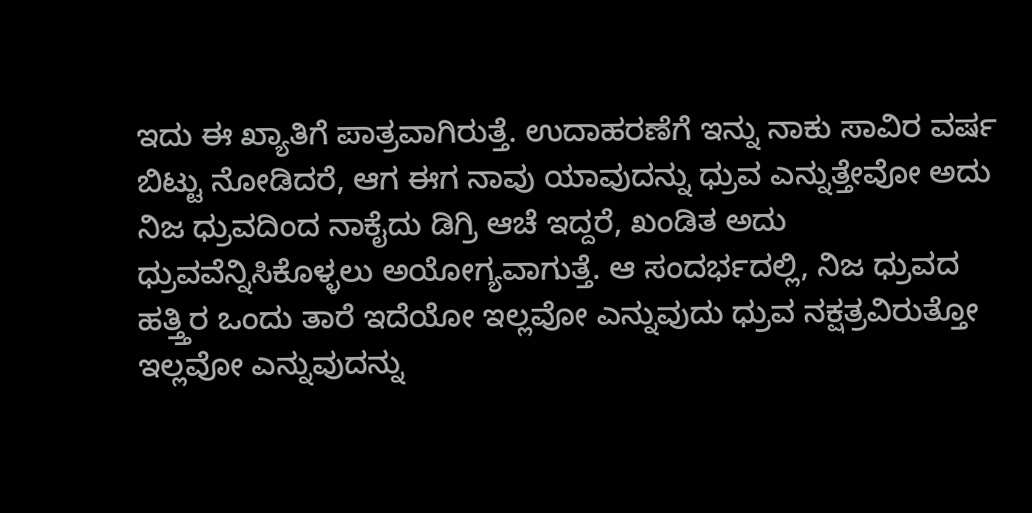ಇದು ಈ ಖ್ಯಾತಿಗೆ ಪಾತ್ರವಾಗಿರುತ್ತೆ. ಉದಾಹರಣೆಗೆ ಇನ್ನು ನಾಕು ಸಾವಿರ ವರ್ಷ ಬಿಟ್ಟು ನೋಡಿದರೆ, ಆಗ ಈಗ ನಾವು ಯಾವುದನ್ನು ಧ್ರುವ ಎನ್ನುತ್ತೇವೋ ಅದು ನಿಜ ಧ್ರುವದಿಂದ ನಾಕೈದು ಡಿಗ್ರಿ ಆಚೆ ಇದ್ದರೆ, ಖಂಡಿತ ಅದು ಧ್ರುವವೆನ್ನಿಸಿಕೊಳ್ಳಲು ಅಯೋಗ್ಯವಾಗುತ್ತೆ. ಆ ಸಂದರ್ಭದಲ್ಲಿ, ನಿಜ ಧ್ರುವದ ಹತ್ತ್ತಿರ ಒಂದು ತಾರೆ ಇದೆಯೋ ಇಲ್ಲವೋ ಎನ್ನುವುದು ಧ್ರುವ ನಕ್ಷತ್ರವಿರುತ್ತೋ ಇಲ್ಲವೋ ಎನ್ನುವುದನ್ನು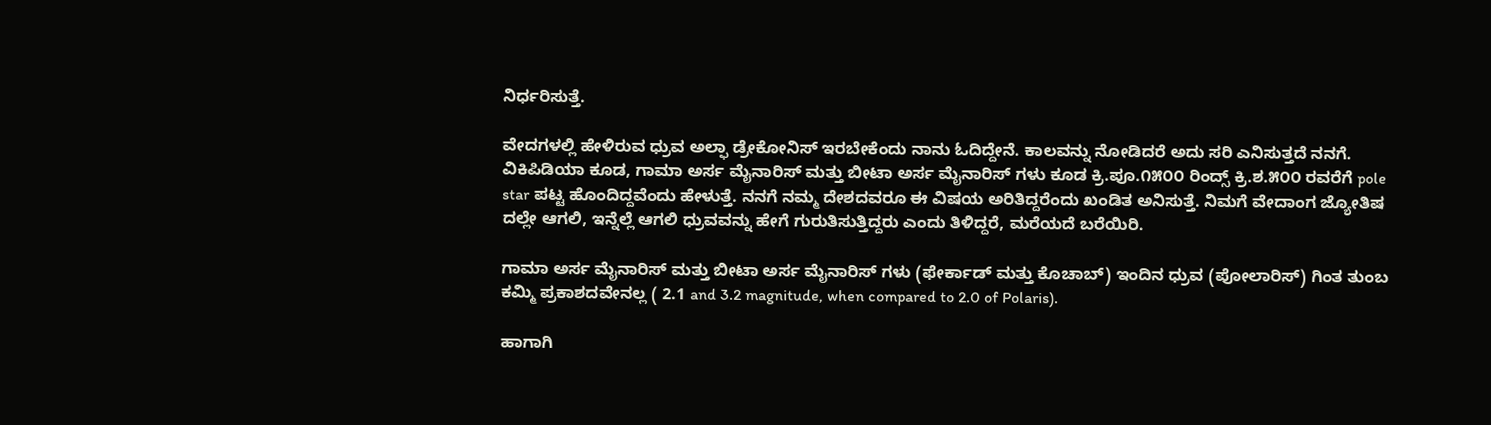ನಿರ್ಧರಿಸುತ್ತೆ.

ವೇದಗಳಲ್ಲಿ ಹೇಳಿರುವ ಧ್ರುವ ಅಲ್ಫಾ ಡ್ರೇಕೋನಿಸ್ ಇರಬೇಕೆಂದು ನಾನು ಓದಿದ್ದೇನೆ. ಕಾಲವನ್ನು ನೋಡಿದರೆ ಅದು ಸರಿ ಎನಿಸುತ್ತದೆ ನನಗೆ. ವಿಕಿಪಿಡಿಯಾ ಕೂಡ, ಗಾಮಾ ಅರ್ಸ ಮೈನಾರಿಸ್ ಮತ್ತು ಬೀಟಾ ಅರ್ಸ ಮೈನಾರಿಸ್ ಗಳು ಕೂಡ ಕ್ರಿ.ಪೂ.೧೫೦೦ ರಿಂದ್ಸ್ ಕ್ರಿ.ಶ.೫೦೦ ರವರೆಗೆ pole star ಪಟ್ಟ ಹೊಂದಿದ್ದವೆಂದು ಹೇಳುತ್ತೆ. ನನಗೆ ನಮ್ಮ ದೇಶದವರೂ ಈ ವಿಷಯ ಅರಿತಿದ್ದರೆಂದು ಖಂಡಿತ ಅನಿಸುತ್ತೆ. ನಿಮಗೆ ವೇದಾಂಗ ಜ್ಯೋತಿಷ ದಲ್ಲೇ ಆಗಲಿ, ಇನ್ನೆಲ್ಲೆ ಆಗಲಿ ಧ್ರುವವನ್ನು ಹೇಗೆ ಗುರುತಿಸುತ್ತಿದ್ದರು ಎಂದು ತಿಳಿದ್ದರೆ, ಮರೆಯದೆ ಬರೆಯಿರಿ.

ಗಾಮಾ ಅರ್ಸ ಮೈನಾರಿಸ್ ಮತ್ತು ಬೀಟಾ ಅರ್ಸ ಮೈನಾರಿಸ್ ಗಳು (ಫೇರ್ಕಾಡ್ ಮತ್ತು ಕೊಚಾಬ್) ಇಂದಿನ ಧ್ರುವ (ಪೋಲಾರಿಸ್) ಗಿಂತ ತುಂಬ ಕಮ್ಮಿ ಪ್ರಕಾಶದವೇನಲ್ಲ ( 2.1 and 3.2 magnitude, when compared to 2.0 of Polaris).

ಹಾಗಾಗಿ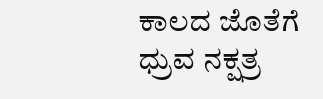ಕಾಲದ ಜೊತೆಗೆ ಧ್ರುವ ನಕ್ಷತ್ರ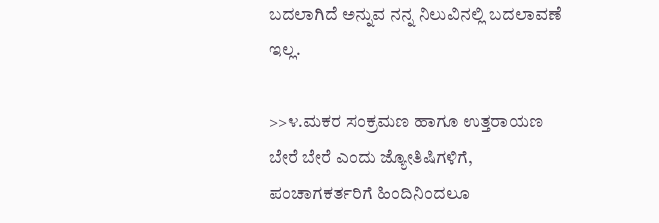ಬದಲಾಗಿದೆ ಅನ್ನುವ ನನ್ನ ನಿಲುವಿನಲ್ಲಿ ಬದಲಾವಣೆ ಇಲ್ಲ.

>>೪.ಮಕರ ಸಂಕ್ರಮಣ ಹಾಗೂ ಉತ್ತರಾಯಣ ಬೇರೆ ಬೇರೆ ಎಂದು ಜ್ಯೋತಿಷಿಗಳಿಗೆ, ಪಂಚಾಗಕರ್ತರಿಗೆ ಹಿಂದಿನಿಂದಲೂ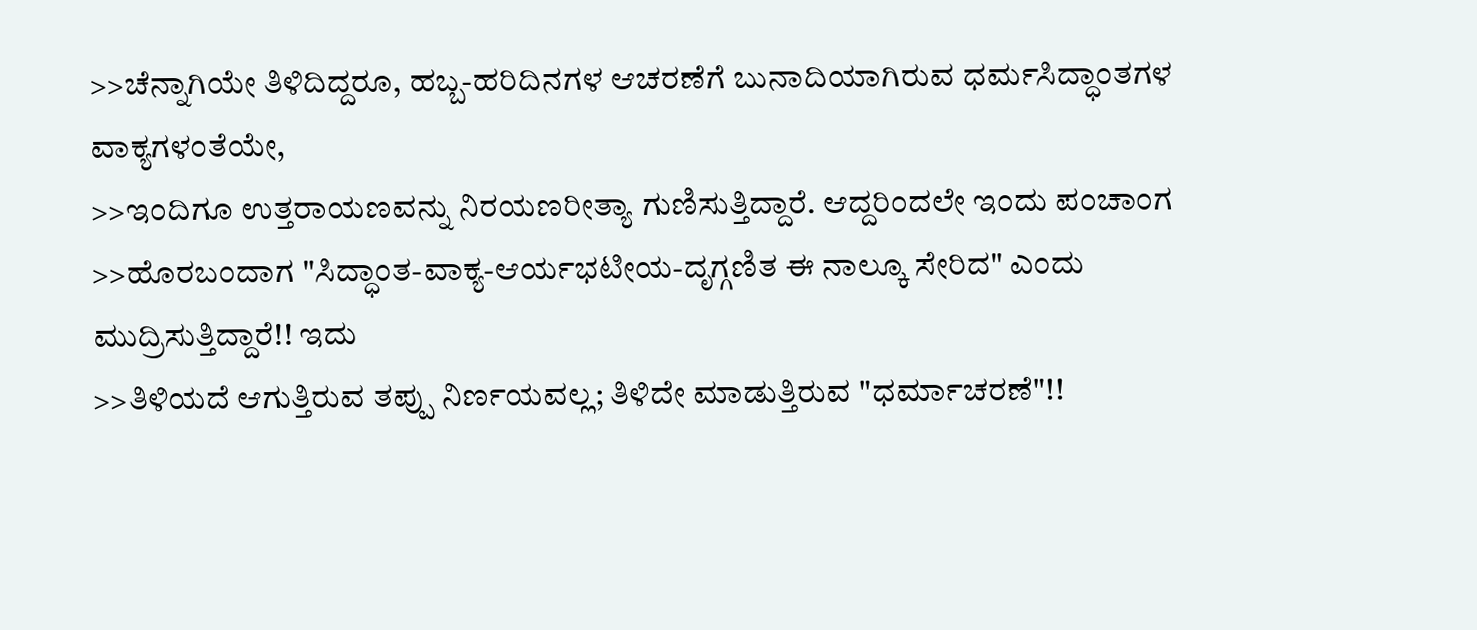>>ಚೆನ್ನಾಗಿಯೇ ತಿಳಿದಿದ್ದರೂ, ಹಬ್ಬ-ಹರಿದಿನಗಳ ಆಚರಣೆಗೆ ಬುನಾದಿಯಾಗಿರುವ ಧರ್ಮಸಿದ್ಧಾಂತಗಳ ವಾಕ್ಯಗಳಂತೆಯೇ,
>>ಇಂದಿಗೂ ಉತ್ತರಾಯಣವನ್ನು ನಿರಯಣರೀತ್ಯಾ ಗುಣಿಸುತ್ತಿದ್ದಾರೆ. ಆದ್ದರಿಂದಲೇ ಇಂದು ಪಂಚಾಂಗ
>>ಹೊರಬಂದಾಗ "ಸಿದ್ಧಾಂತ-ವಾಕ್ಯ-ಆರ್ಯಭಟೀಯ-ದೃಗ್ಗಣಿತ ಈ ನಾಲ್ಕೂ ಸೇರಿದ" ಎಂದು ಮುದ್ರಿಸುತ್ತಿದ್ದಾರೆ!! ಇದು
>>ತಿಳಿಯದೆ ಆಗುತ್ತಿರುವ ತಪ್ಪು ನಿರ್ಣಯವಲ್ಲ; ತಿಳಿದೇ ಮಾಡುತ್ತಿರುವ "ಧರ್ಮಾಚರಣೆ"!!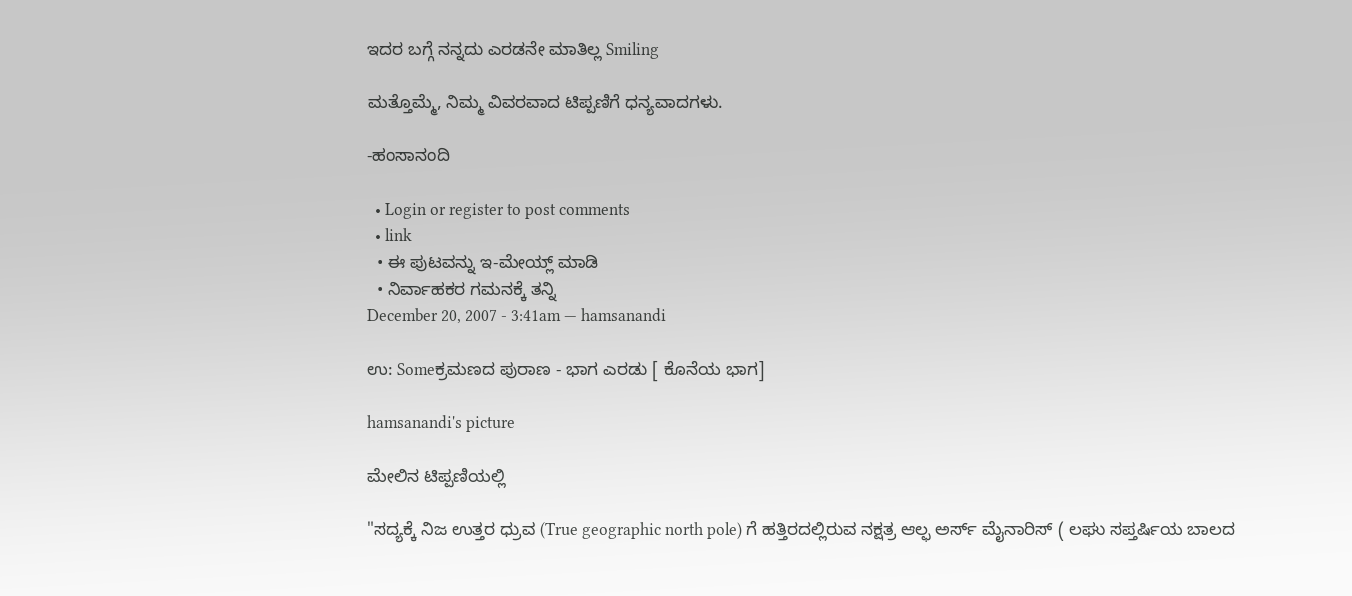ಇದರ ಬಗ್ಗೆ ನನ್ನದು ಎರಡನೇ ಮಾತಿಲ್ಲ Smiling

ಮತ್ತೊಮ್ಮೆ, ನಿಮ್ಮ ವಿವರವಾದ ಟಿಪ್ಪಣಿಗೆ ಧನ್ಯವಾದಗಳು.

-ಹಂಸಾನಂದಿ

  • Login or register to post comments
  • link
  • ಈ ಪುಟವನ್ನು ಇ-ಮೇಯ್ಲ್ ಮಾಡಿ
  • ನಿರ್ವಾಹಕರ ಗಮನಕ್ಕೆ ತನ್ನಿ
December 20, 2007 - 3:41am — hamsanandi

ಉ: Someಕ್ರಮಣದ ಪುರಾಣ - ಭಾಗ ಎರಡು [ ಕೊನೆಯ ಭಾಗ]

hamsanandi's picture

ಮೇಲಿನ ಟಿಪ್ಪಣಿಯಲ್ಲಿ

"ಸದ್ಯಕ್ಕೆ ನಿಜ ಉತ್ತರ ಧ್ರುವ (True geographic north pole) ಗೆ ಹತ್ತಿರದಲ್ಲಿರುವ ನಕ್ಷತ್ರ ಆಲ್ಫ ಅರ್ಸ್ ಮೈನಾರಿಸ್ ( ಲಘು ಸಪ್ತರ್ಷಿಯ ಬಾಲದ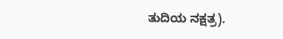ತುದಿಯ ನಕ್ಷತ್ರ).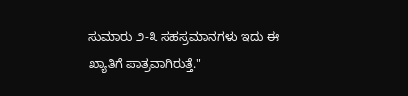ಸುಮಾರು ೨-೩ ಸಹಸ್ರಮಾನಗಳು ಇದು ಈ ಖ್ಯಾತಿಗೆ ಪಾತ್ರವಾಗಿರುತ್ತೆ."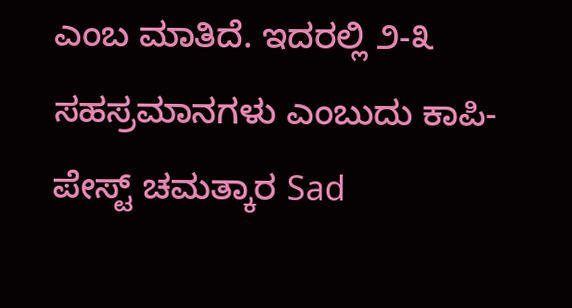ಎಂಬ ಮಾತಿದೆ. ಇದರಲ್ಲಿ ೨-೩ ಸಹಸ್ರಮಾನಗಳು ಎಂಬುದು ಕಾಪಿ-ಪೇಸ್ಟ್ ಚಮತ್ಕಾರ Sad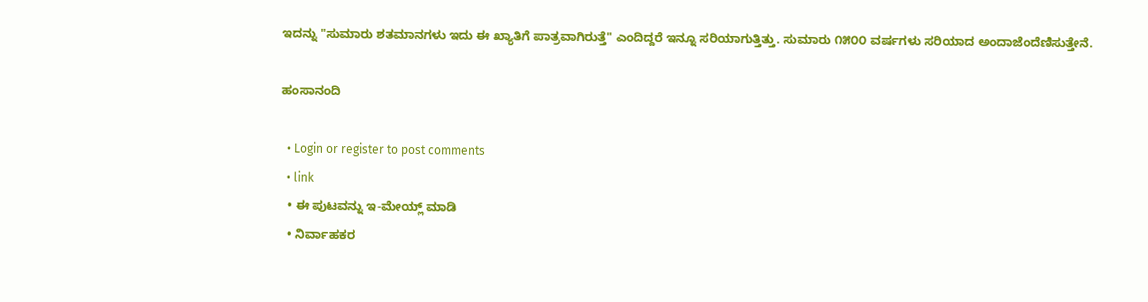ಇದನ್ನು "ಸುಮಾರು ಶತಮಾನಗಳು ಇದು ಈ ಖ್ಯಾತಿಗೆ ಪಾತ್ರವಾಗಿರುತ್ತೆ" ಎಂದಿದ್ದರೆ ಇನ್ನೂ ಸರಿಯಾಗುತ್ತಿತ್ತು. ಸುಮಾರು ೧೫೦೦ ವರ್ಷಗಳು ಸರಿಯಾದ ಅಂದಾಜೆಂದೆಣಿಸುತ್ತೇನೆ.

ಹಂಸಾನಂದಿ

  • Login or register to post comments
  • link
  • ಈ ಪುಟವನ್ನು ಇ-ಮೇಯ್ಲ್ ಮಾಡಿ
  • ನಿರ್ವಾಹಕರ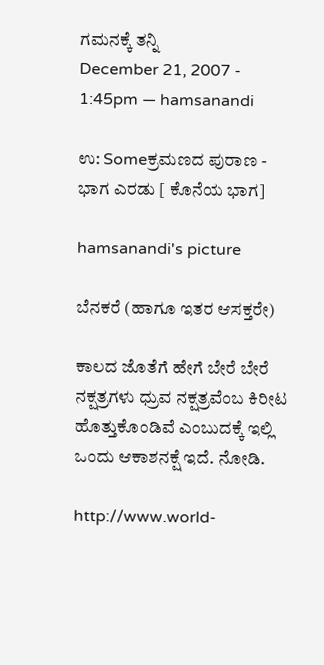ಗಮನಕ್ಕೆ ತನ್ನಿ
December 21, 2007 - 1:45pm — hamsanandi

ಉ: Someಕ್ರಮಣದ ಪುರಾಣ - ಭಾಗ ಎರಡು [ ಕೊನೆಯ ಭಾಗ]

hamsanandi's picture

ಬೆನಕರೆ (ಹಾಗೂ ಇತರ ಆಸಕ್ತರೇ)

ಕಾಲದ ಜೊತೆಗೆ ಹೇಗೆ ಬೇರೆ ಬೇರೆ ನಕ್ಷತ್ರಗಳು ಧ್ರುವ ನಕ್ಷತ್ರವೆಂಬ ಕಿರೀಟ ಹೊತ್ತುಕೊಂಡಿವೆ ಎಂಬುದಕ್ಕೆ ಇಲ್ಲಿ ಒಂದು ಆಕಾಶನಕ್ಷೆ ಇದೆ. ನೋಡಿ.

http://www.world-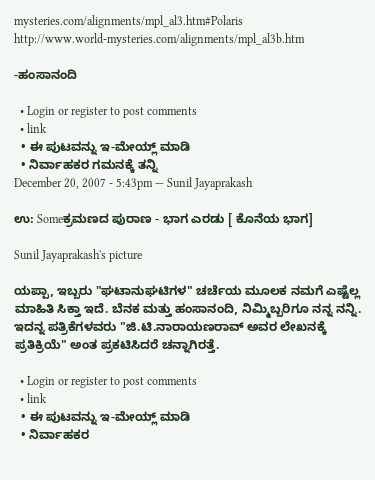mysteries.com/alignments/mpl_al3.htm#Polaris
http://www.world-mysteries.com/alignments/mpl_al3b.htm

-ಹಂಸಾನಂದಿ

  • Login or register to post comments
  • link
  • ಈ ಪುಟವನ್ನು ಇ-ಮೇಯ್ಲ್ ಮಾಡಿ
  • ನಿರ್ವಾಹಕರ ಗಮನಕ್ಕೆ ತನ್ನಿ
December 20, 2007 - 5:43pm — Sunil Jayaprakash

ಉ: Someಕ್ರಮಣದ ಪುರಾಣ - ಭಾಗ ಎರಡು [ ಕೊನೆಯ ಭಾಗ]

Sunil Jayaprakash's picture

ಯಪ್ಪಾ, ಇಬ್ಬರು "ಘಟಾನುಘಟಿಗಳ" ಚರ್ಚೆಯ ಮೂಲಕ ನಮಗೆ ಎಷ್ಟೆಲ್ಲ ಮಾಹಿತಿ ಸಿಕ್ತಾ ಇದೆ. ಬೆನಕ ಮತ್ತು ಹಂಸಾನಂದಿ, ನಿಮ್ಮಿಬ್ಬರಿಗೂ ನನ್ನ ನನ್ನಿ. ಇದನ್ನ ಪತ್ರಿಕೆಗಳವರು "ಜಿ.ಟಿ.ನಾರಾಯಣರಾವ್ ಅವರ ಲೇಖನಕ್ಕೆ ಪ್ರತಿಕ್ರಿಯೆ" ಅಂತ ಪ್ರಕಟಿಸಿದರೆ ಚನ್ನಾಗಿರತ್ತೆ.

  • Login or register to post comments
  • link
  • ಈ ಪುಟವನ್ನು ಇ-ಮೇಯ್ಲ್ ಮಾಡಿ
  • ನಿರ್ವಾಹಕರ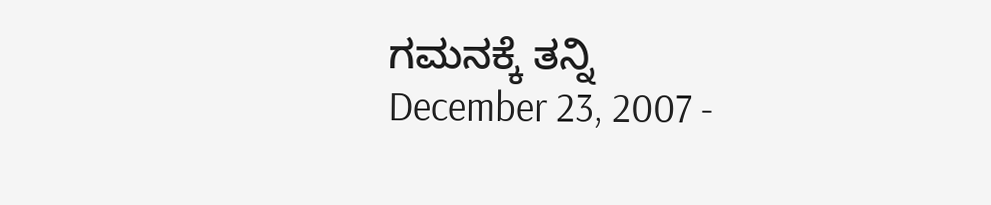ಗಮನಕ್ಕೆ ತನ್ನಿ
December 23, 2007 -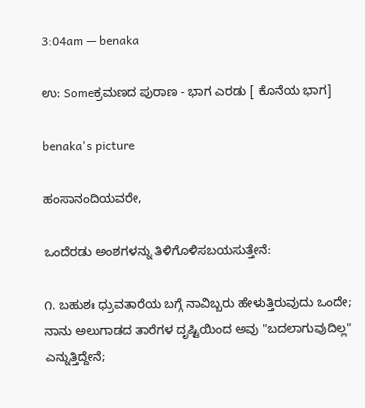3:04am — benaka

ಉ: Someಕ್ರಮಣದ ಪುರಾಣ - ಭಾಗ ಎರಡು [ ಕೊನೆಯ ಭಾಗ]

benaka's picture

ಹಂಸಾನಂದಿಯವರೇ,

ಒಂದೆರಡು ಅಂಶಗಳನ್ನು ತಿಳಿಗೊಳಿಸಬಯಸುತ್ತೇನೆ:

೧. ಬಹುಶಃ ಧ್ರುವತಾರೆಯ ಬಗ್ಗೆ ನಾವಿಬ್ಬರು ಹೇಳುತ್ತಿರುವುದು ಒಂದೇ; ನಾನು ಅಲುಗಾಡದ ತಾರೆಗಳ ದೃಷ್ಟಿಯಿಂದ ಅವು "ಬದಲಾಗುವುದಿಲ್ಲ" ಎನ್ನುತ್ತಿದ್ದೇನೆ;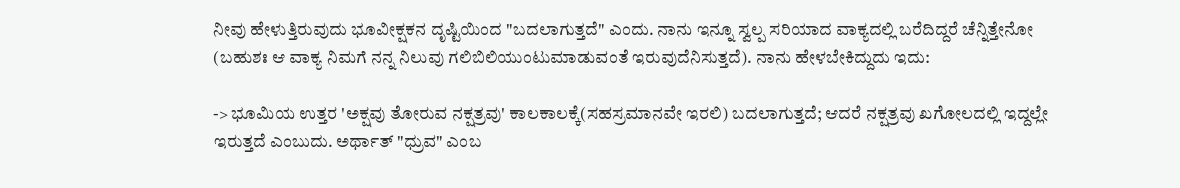ನೀವು ಹೇಳುತ್ತಿರುವುದು ಭೂವೀಕ್ಷಕನ ದೃಷ್ಟಿಯಿಂದ "ಬದಲಾಗುತ್ತದೆ" ಎಂದು. ನಾನು ಇನ್ನೂ ಸ್ವಲ್ಪ ಸರಿಯಾದ ವಾಕ್ಯದಲ್ಲಿ ಬರೆದಿದ್ದರೆ ಚೆನ್ನಿತ್ತೇನೋ (ಬಹುಶಃ ಆ ವಾಕ್ಯ ನಿಮಗೆ ನನ್ನ ನಿಲುವು ಗಲಿಬಿಲಿಯುಂಟುಮಾಡುವಂತೆ ಇರುವುದೆನಿಸುತ್ತದೆ). ನಾನು ಹೇಳಬೇಕಿದ್ದುದು ಇದು:

-> ಭೂಮಿಯ ಉತ್ತರ 'ಅಕ್ಷವು ತೋರುವ ನಕ್ಷತ್ರವು' ಕಾಲಕಾಲಕ್ಕೆ(ಸಹಸ್ರಮಾನವೇ ಇರಲಿ) ಬದಲಾಗುತ್ತದೆ; ಆದರೆ ನಕ್ಷತ್ರವು ಖಗೋಲದಲ್ಲಿ ಇದ್ದಲ್ಲೇ ಇರುತ್ತದೆ ಎಂಬುದು. ಅರ್ಥಾತ್ "ಧ್ರುವ" ಎಂಬ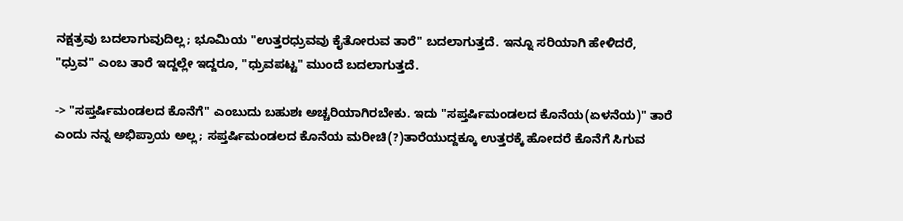ನಕ್ಷತ್ರವು ಬದಲಾಗುವುದಿಲ್ಲ; ಭೂಮಿಯ "ಉತ್ತರಧ್ರುವವು ಕೈತೋರುವ ತಾರೆ" ಬದಲಾಗುತ್ತದೆ. ಇನ್ನೂ ಸರಿಯಾಗಿ ಹೇಳಿದರೆ, "ಧ್ರುವ" ಎಂಬ ತಾರೆ ಇದ್ದಲ್ಲೇ ಇದ್ದರೂ, "ಧ್ರುವಪಟ್ಟ" ಮುಂದೆ ಬದಲಾಗುತ್ತದೆ.

-> "ಸಪ್ತರ್ಷಿಮಂಡಲದ ಕೊನೆಗೆ" ಎಂಬುದು ಬಹುಶಃ ಅಚ್ಚರಿಯಾಗಿರಬೇಕು. ಇದು "ಸಪ್ತರ್ಷಿಮಂಡಲದ ಕೊನೆಯ(ಏಳನೆಯ)" ತಾರೆ ಎಂದು ನನ್ನ ಅಭಿಪ್ರಾಯ ಅಲ್ಲ; ಸಪ್ತರ್ಷಿಮಂಡಲದ ಕೊನೆಯ ಮರೀಚಿ(?)ತಾರೆಯುದ್ದಕ್ಕೂ ಉತ್ತರಕ್ಕೆ ಹೋದರೆ ಕೊನೆಗೆ ಸಿಗುವ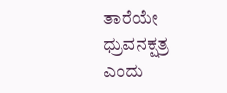ತಾರೆಯೇ ಧ್ರುವನಕ್ಷತ್ರ ಎಂದು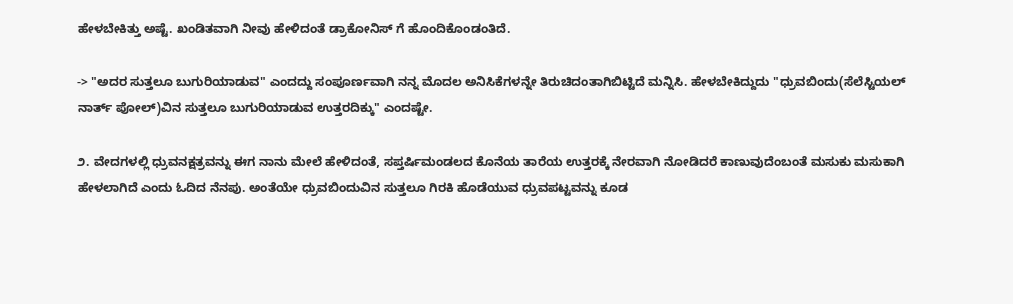ಹೇಳಬೇಕಿತ್ತು ಅಷ್ಟೆ. ಖಂಡಿತವಾಗಿ ನೀವು ಹೇಳಿದಂತೆ ಡ್ರಾಕೋನಿಸ್ ಗೆ ಹೊಂದಿಕೊಂಡಂತಿದೆ.

-> "ಅದರ ಸುತ್ತಲೂ ಬುಗುರಿಯಾಡುವ" ಎಂದದ್ದು ಸಂಪೂರ್ಣವಾಗಿ ನನ್ನ ಮೊದಲ ಅನಿಸಿಕೆಗಳನ್ನೇ ತಿರುಚಿದಂತಾಗಿಬಿಟ್ಟಿದೆ ಮನ್ನಿಸಿ. ಹೇಳಬೇಕಿದ್ದುದು "ಧ್ರುವಬಿಂದು(ಸೆಲೆಸ್ಟಿಯಲ್ ನಾರ್ತ್ ಪೋಲ್)ವಿನ ಸುತ್ತಲೂ ಬುಗುರಿಯಾಡುವ ಉತ್ತರದಿಕ್ಕು" ಎಂದಷ್ಟೇ.

೨. ವೇದಗಳಲ್ಲಿ ಧ್ರುವನಕ್ಷತ್ರವನ್ನು ಈಗ ನಾನು ಮೇಲೆ ಹೇಳಿದಂತೆ, ಸಪ್ತರ್ಷಿಮಂಡಲದ ಕೊನೆಯ ತಾರೆಯ ಉತ್ತರಕ್ಕೆ ನೇರವಾಗಿ ನೋಡಿದರೆ ಕಾಣುವುದೆಂಬಂತೆ ಮಸುಕು ಮಸುಕಾಗಿ ಹೇಳಲಾಗಿದೆ ಎಂದು ಓದಿದ ನೆನಪು. ಅಂತೆಯೇ ಧ್ರುವಬಿಂದುವಿನ ಸುತ್ತಲೂ ಗಿರಕಿ ಹೊಡೆಯುವ ಧ್ರುವಪಟ್ಟವನ್ನು ಕೂಡ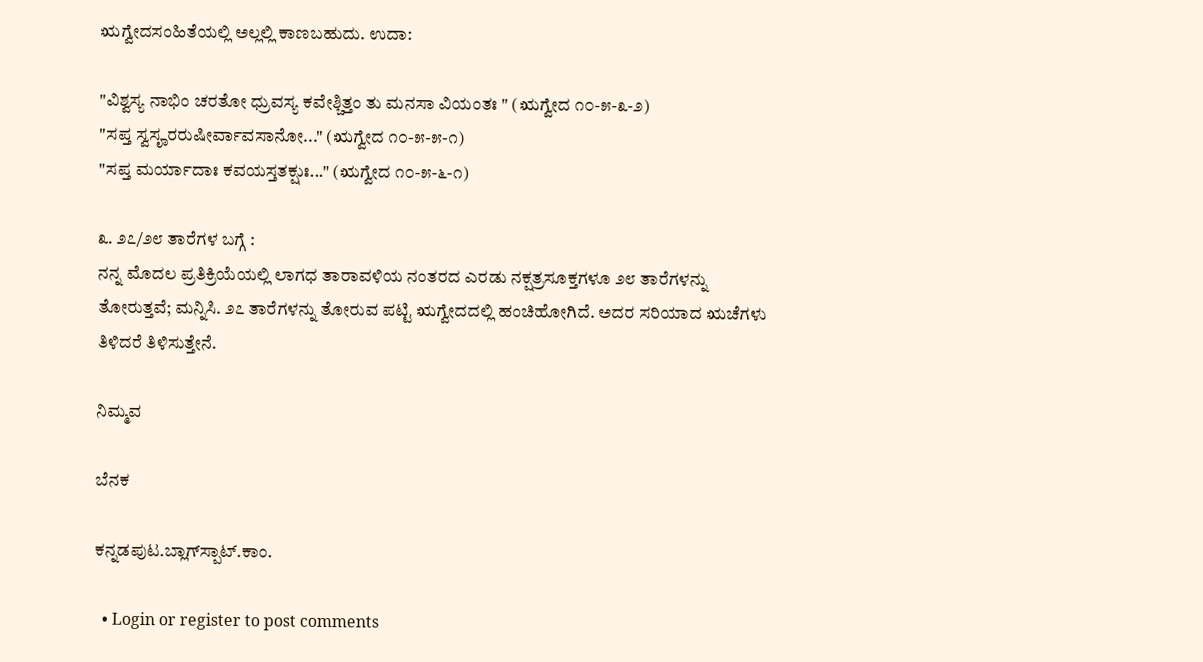ಋಗ್ವೇದಸಂಹಿತೆಯಲ್ಲಿ ಅಲ್ಲಲ್ಲಿ ಕಾಣಬಹುದು. ಉದಾ:

"ವಿಶ್ವಸ್ಯ ನಾಭಿಂ ಚರತೋ ಧ್ರುವಸ್ಯ ಕವೇಶ್ಚಿತ್ತಂ ತು ಮನಸಾ ವಿಯಂತಃ " (ಋಗ್ವೇದ ೧೦-೫-೩-೨)
"ಸಪ್ತ ಸ್ವಸೄರರುಷೀರ್ವಾವಸಾನೋ..." (ಋಗ್ವೇದ ೧೦-೫-೫-೧)
"ಸಪ್ತ ಮರ್ಯಾದಾಃ ಕವಯಸ್ತತಕ್ಷುಃ..." (ಋಗ್ವೇದ ೧೦-೫-೬-೧)

೩. ೨೭/೨೮ ತಾರೆಗಳ ಬಗ್ಗೆ :
ನನ್ನ ಮೊದಲ ಪ್ರತಿಕ್ರಿಯೆಯಲ್ಲಿ ಲಾಗಧ ತಾರಾವಳಿಯ ನಂತರದ ಎರಡು ನಕ್ಷತ್ರಸೂಕ್ತಗಳೂ ೨೮ ತಾರೆಗಳನ್ನು ತೋರುತ್ತವೆ; ಮನ್ನಿಸಿ. ೨೭ ತಾರೆಗಳನ್ನು ತೋರುವ ಪಟ್ಟಿ ಋಗ್ವೇದದಲ್ಲಿ ಹಂಚಿಹೋಗಿದೆ. ಅದರ ಸರಿಯಾದ ಋಚೆಗಳು ತಿಳಿದರೆ ತಿಳಿಸುತ್ತೇನೆ.

ನಿಮ್ಮವ

ಬೆನಕ

ಕನ್ನಡಪುಟ.ಬ್ಲಾಗ್‍ಸ್ಪಾಟ್.ಕಾಂ.

  • Login or register to post comments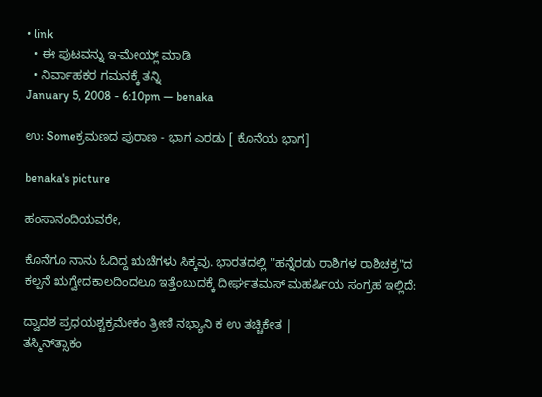• link
  • ಈ ಪುಟವನ್ನು ಇ-ಮೇಯ್ಲ್ ಮಾಡಿ
  • ನಿರ್ವಾಹಕರ ಗಮನಕ್ಕೆ ತನ್ನಿ
January 5, 2008 - 6:10pm — benaka

ಉ: Someಕ್ರಮಣದ ಪುರಾಣ - ಭಾಗ ಎರಡು [ ಕೊನೆಯ ಭಾಗ]

benaka's picture

ಹಂಸಾನಂದಿಯವರೇ,

ಕೊನೆಗೂ ನಾನು ಓದಿದ್ದ ಋಚೆಗಳು ಸಿಕ್ಕವು. ಭಾರತದಲ್ಲಿ "ಹನ್ನೆರಡು ರಾಶಿಗಳ ರಾಶಿಚಕ್ರ"ದ ಕಲ್ಪನೆ ಋಗ್ವೇದಕಾಲದಿಂದಲೂ ಇತ್ತೆಂಬುದಕ್ಕೆ ದೀರ್ಘತಮಸ್ ಮಹರ್ಷಿಯ ಸಂಗ್ರಹ ಇಲ್ಲಿದೆ:

ದ್ವಾದಶ ಪ್ರಧಯಶ್ಚಕ್ರಮೇಕಂ ತ್ರೀಣಿ ನಭ್ಯಾನಿ ಕ ಉ ತಚ್ಚಿಕೇತ |
ತಸ್ಮಿನ್‍ತ್ಸಾಕಂ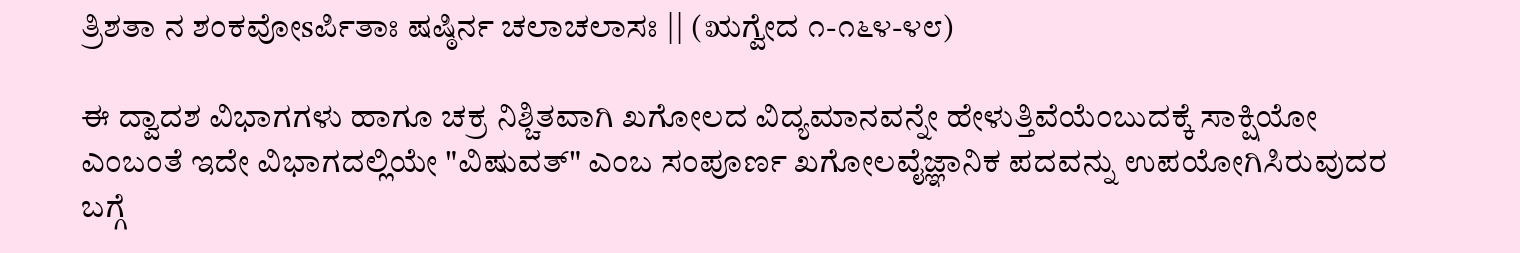ತ್ರಿಶತಾ ನ ಶಂಕವೋsರ್ಪಿತಾಃ ಷಷ್ಠಿರ್ನ ಚಲಾಚಲಾಸಃ || (ಋಗ್ವೇದ ೧-೧೬೪-೪೮)

ಈ ದ್ವಾದಶ ವಿಭಾಗಗಳು ಹಾಗೂ ಚಕ್ರ ನಿಶ್ಚಿತವಾಗಿ ಖಗೋಲದ ವಿದ್ಯಮಾನವನ್ನೇ ಹೇಳುತ್ತಿವೆಯೆಂಬುದಕ್ಕೆ ಸಾಕ್ಷಿಯೋ ಎಂಬಂತೆ ಇದೇ ವಿಭಾಗದಲ್ಲಿಯೇ "ವಿಷುವತ್" ಎಂಬ ಸಂಪೂರ್ಣ ಖಗೋಲವೈಜ್ಞಾನಿಕ ಪದವನ್ನು ಉಪಯೋಗಿಸಿರುವುದರ ಬಗ್ಗೆ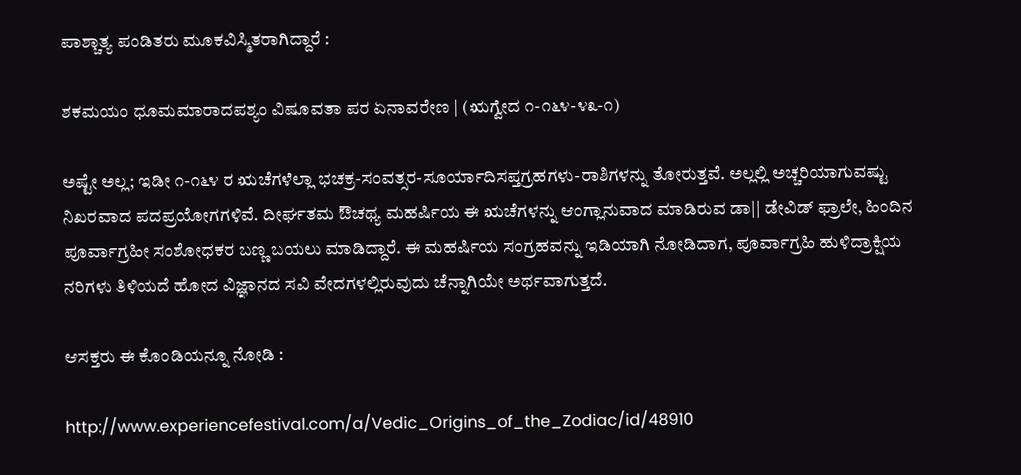ಪಾಶ್ಚಾತ್ಯ ಪಂಡಿತರು ಮೂಕವಿಸ್ಮಿತರಾಗಿದ್ದಾರೆ :

ಶಕಮಯಂ ಧೂಮಮಾರಾದಪಶ್ಯಂ ವಿಷೂವತಾ ಪರ ಏನಾವರೇಣ | (ಋಗ್ವೇದ ೧-೧೬೪-೪೩-೧)

ಅಷ್ಟೇ ಅಲ್ಲ; ಇಡೀ ೧-೧೬೪ ರ ಋಚೆಗಳೆಲ್ಲಾ ಭಚಕ್ರ-ಸಂವತ್ಸರ-ಸೂರ್ಯಾದಿಸಪ್ತಗ್ರಹಗಳು-ರಾಶಿಗಳನ್ನು ತೋರುತ್ತವೆ. ಅಲ್ಲಲ್ಲಿ ಅಚ್ಚರಿಯಾಗುವಷ್ಟು ನಿಖರವಾದ ಪದಪ್ರಯೋಗಗಳಿವೆ. ದೀರ್ಘತಮ ಔಚಥ್ಯ ಮಹರ್ಷಿಯ ಈ ಋಚೆಗಳನ್ನು ಆಂಗ್ಲಾನುವಾದ ಮಾಡಿರುವ ಡಾ|| ಡೇವಿಡ್ ಫ್ರಾಲೇ, ಹಿಂದಿನ ಪೂರ್ವಾಗ್ರಹೀ ಸಂಶೋಧಕರ ಬಣ್ಣ ಬಯಲು ಮಾಡಿದ್ದಾರೆ. ಈ ಮಹರ್ಷಿಯ ಸಂಗ್ರಹವನ್ನು ಇಡಿಯಾಗಿ ನೋಡಿದಾಗ, ಪೂರ್ವಾಗ್ರಹಿ ಹುಳಿದ್ರಾಕ್ಷಿಯ ನರಿಗಳು ತಿಳಿಯದೆ ಹೋದ ವಿಜ್ಞಾನದ ಸವಿ ವೇದಗಳಲ್ಲಿರುವುದು ಚೆನ್ನಾಗಿಯೇ ಅರ್ಥವಾಗುತ್ತದೆ.

ಆಸಕ್ತರು ಈ ಕೊಂಡಿಯನ್ನೂ ನೋಡಿ :

http://www.experiencefestival.com/a/Vedic_Origins_of_the_Zodiac/id/48910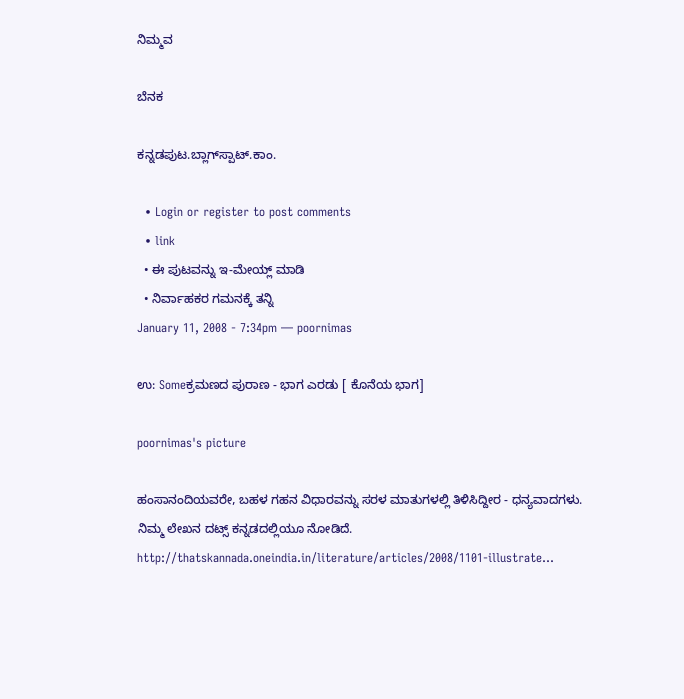ನಿಮ್ಮವ

ಬೆನಕ

ಕನ್ನಡಪುಟ.ಬ್ಲಾಗ್‍ಸ್ಪಾಟ್.ಕಾಂ.

  • Login or register to post comments
  • link
  • ಈ ಪುಟವನ್ನು ಇ-ಮೇಯ್ಲ್ ಮಾಡಿ
  • ನಿರ್ವಾಹಕರ ಗಮನಕ್ಕೆ ತನ್ನಿ
January 11, 2008 - 7:34pm — poornimas

ಉ: Someಕ್ರಮಣದ ಪುರಾಣ - ಭಾಗ ಎರಡು [ ಕೊನೆಯ ಭಾಗ]

poornimas's picture

ಹಂಸಾನಂದಿಯವರೇ, ಬಹಳ ಗಹನ ವಿಧಾರವನ್ನು ಸರಳ ಮಾತುಗಳಲ್ಲಿ ತಿಳಿಸಿದ್ದೀರ - ಧನ್ಯವಾದಗಳು.
ನಿಮ್ಮ ಲೇಖನ ದಟ್ಸ್ ಕನ್ನಡದಲ್ಲಿಯೂ ನೋಡಿದೆ.
http://thatskannada.oneindia.in/literature/articles/2008/1101-illustrate...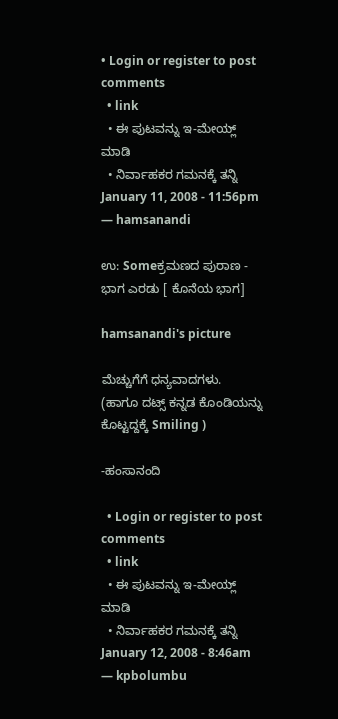• Login or register to post comments
  • link
  • ಈ ಪುಟವನ್ನು ಇ-ಮೇಯ್ಲ್ ಮಾಡಿ
  • ನಿರ್ವಾಹಕರ ಗಮನಕ್ಕೆ ತನ್ನಿ
January 11, 2008 - 11:56pm — hamsanandi

ಉ: Someಕ್ರಮಣದ ಪುರಾಣ - ಭಾಗ ಎರಡು [ ಕೊನೆಯ ಭಾಗ]

hamsanandi's picture

ಮೆಚ್ಚುಗೆಗೆ ಧನ್ಯವಾದಗಳು.
(ಹಾಗೂ ದಟ್ಸ್ ಕನ್ನಡ ಕೊಂಡಿಯನ್ನು ಕೊಟ್ಟದ್ದಕ್ಕೆ Smiling )

-ಹಂಸಾನಂದಿ

  • Login or register to post comments
  • link
  • ಈ ಪುಟವನ್ನು ಇ-ಮೇಯ್ಲ್ ಮಾಡಿ
  • ನಿರ್ವಾಹಕರ ಗಮನಕ್ಕೆ ತನ್ನಿ
January 12, 2008 - 8:46am — kpbolumbu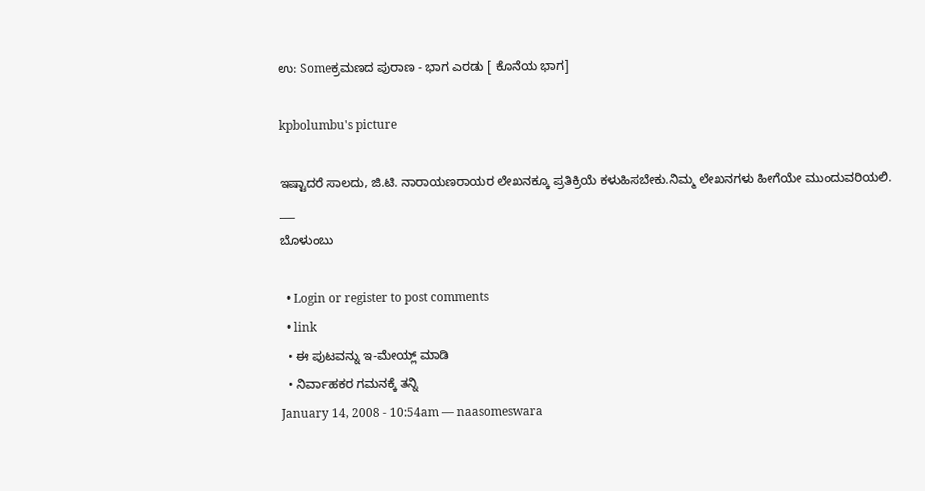ಉ: Someಕ್ರಮಣದ ಪುರಾಣ - ಭಾಗ ಎರಡು [ ಕೊನೆಯ ಭಾಗ]

kpbolumbu's picture

ಇಷ್ಟಾದರೆ ಸಾಲದು, ಜಿ.ಟಿ. ನಾರಾಯಣರಾಯರ ಲೇಖನಕ್ಕೂ ಪ್ರತಿಕ್ರಿಯೆ ಕಳುಹಿಸಬೇಕು.ನಿಮ್ಮ ಲೇಖನಗಳು ಹೀಗೆಯೇ ಮುಂದುವರಿಯಲಿ.
___
ಬೊಳುಂಬು

  • Login or register to post comments
  • link
  • ಈ ಪುಟವನ್ನು ಇ-ಮೇಯ್ಲ್ ಮಾಡಿ
  • ನಿರ್ವಾಹಕರ ಗಮನಕ್ಕೆ ತನ್ನಿ
January 14, 2008 - 10:54am — naasomeswara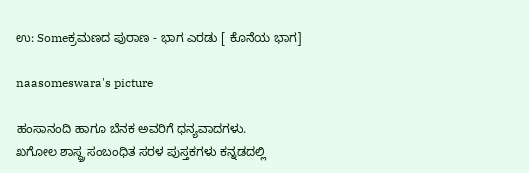ಉ: Someಕ್ರಮಣದ ಪುರಾಣ - ಭಾಗ ಎರಡು [ ಕೊನೆಯ ಭಾಗ]

naasomeswara's picture

ಹಂಸಾನಂದಿ ಹಾಗೂ ಬೆನಕ ಅವರಿಗೆ ಧನ್ಯವಾದಗಳು.
ಖಗೋಲ ಶಾಸ್ಥ್ರ ಸಂಬಂಧಿತ ಸರಳ ಪುಸ್ತಕಗಳು ಕನ್ನಡದಲ್ಲಿ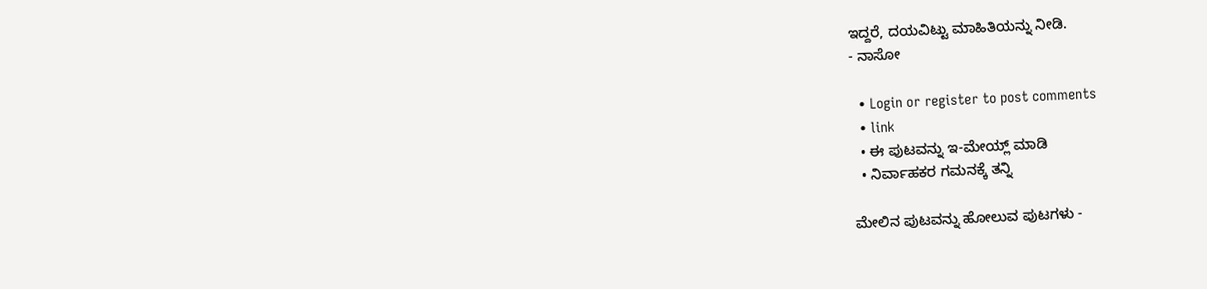ಇದ್ದರೆ, ದಯವಿಟ್ಟು ಮಾಹಿತಿಯನ್ನು ನೀಡಿ.
- ನಾಸೋ

  • Login or register to post comments
  • link
  • ಈ ಪುಟವನ್ನು ಇ-ಮೇಯ್ಲ್ ಮಾಡಿ
  • ನಿರ್ವಾಹಕರ ಗಮನಕ್ಕೆ ತನ್ನಿ

ಮೇಲಿನ ಪುಟವನ್ನು ಹೋಲುವ ಪುಟಗಳು -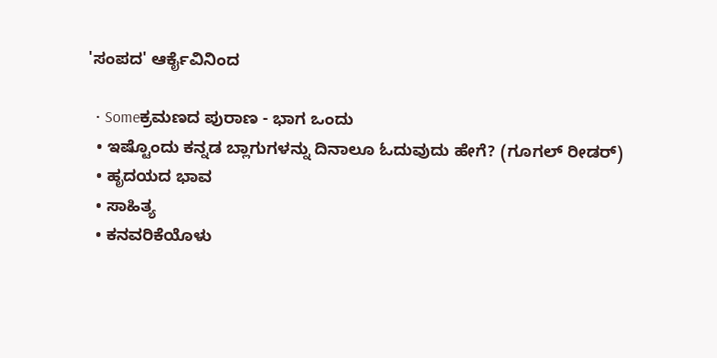'ಸಂಪದ' ಆರ್ಕೈವಿನಿಂದ

  • Someಕ್ರಮಣದ ಪುರಾಣ - ಭಾಗ ಒಂದು
  • ಇಷ್ಟೊಂದು ಕನ್ನಡ ಬ್ಲಾಗುಗಳನ್ನು ದಿನಾಲೂ ಓದುವುದು ಹೇಗೆ? (ಗೂಗಲ್ ರೀಡರ್)
  • ಹೃದಯದ ಭಾವ
  • ಸಾಹಿತ್ಯ
  • ಕನವರಿಕೆಯೊಳು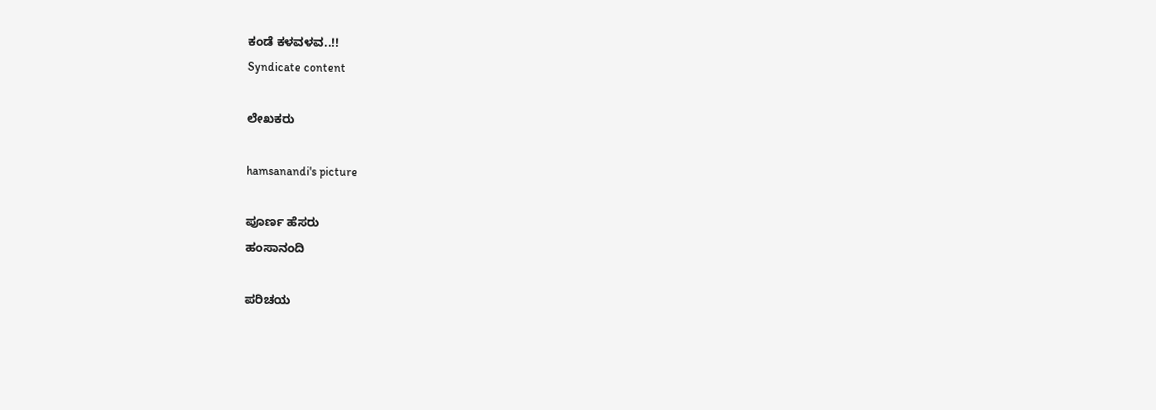ಕಂಡೆ ಕಳವಳವ..!!
Syndicate content

ಲೇಖಕರು

hamsanandi's picture

ಪೂರ್ಣ ಹೆಸರು
ಹಂಸಾನಂದಿ

ಪರಿಚಯ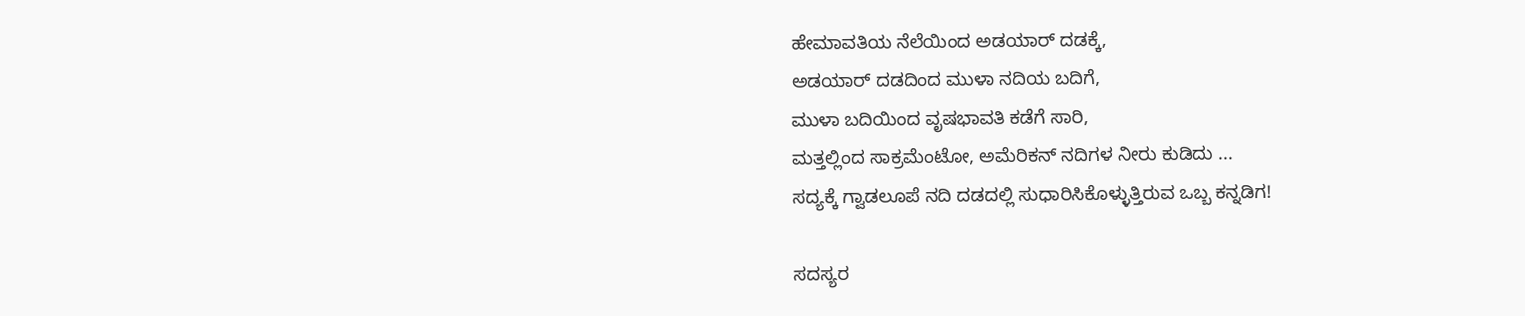ಹೇಮಾವತಿಯ ನೆಲೆಯಿಂದ ಅಡಯಾರ್ ದಡಕ್ಕೆ,
ಅಡಯಾರ್ ದಡದಿಂದ ಮುಳಾ ನದಿಯ ಬದಿಗೆ,
ಮುಳಾ ಬದಿಯಿಂದ ವೃಷಭಾವತಿ ಕಡೆಗೆ ಸಾರಿ,
ಮತ್ತಲ್ಲಿಂದ ಸಾಕ್ರಮೆಂಟೋ, ಅಮೆರಿಕನ್ ನದಿಗಳ ನೀರು ಕುಡಿದು ...
ಸದ್ಯಕ್ಕೆ ಗ್ವಾಡಲೂಪೆ ನದಿ ದಡದಲ್ಲಿ ಸುಧಾರಿಸಿಕೊಳ್ಳುತ್ತಿರುವ ಒಬ್ಬ ಕನ್ನಡಿಗ!

ಸದಸ್ಯರ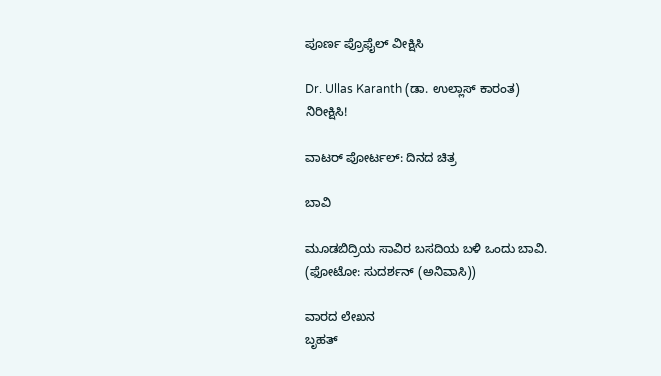ಪೂರ್ಣ ಪ್ರೊಫೈಲ್ ವೀಕ್ಷಿಸಿ

Dr. Ullas Karanth (ಡಾ. ಉಲ್ಲಾಸ್ ಕಾರಂತ)
ನಿರೀಕ್ಷಿಸಿ!

ವಾಟರ್ ಪೋರ್ಟಲ್: ದಿನದ ಚಿತ್ರ

ಬಾವಿ

ಮೂಡಬಿದ್ರಿಯ ಸಾವಿರ ಬಸದಿಯ ಬಳಿ ಒಂದು ಬಾವಿ.
(ಫೋಟೋ: ಸುದರ್ಶನ್ (ಅನಿವಾಸಿ))

ವಾರದ ಲೇಖನ
ಬೃಹತ್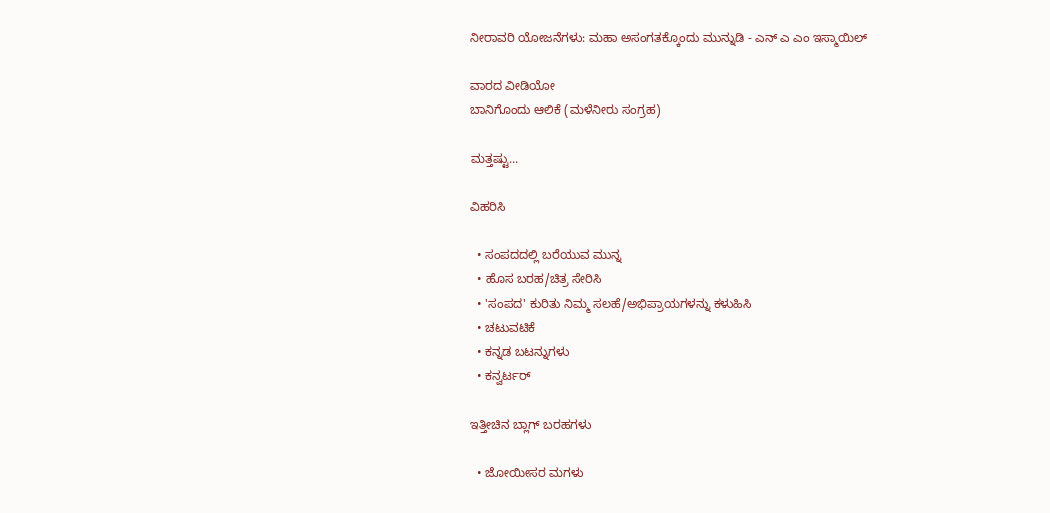ನೀರಾವರಿ ಯೋಜನೆಗಳು: ಮಹಾ ಅಸಂಗತಕ್ಕೊಂದು ಮುನ್ನುಡಿ - ಎನ್ ಎ ಎಂ ಇಸ್ಮಾಯಿಲ್

ವಾರದ ವೀಡಿಯೋ
ಬಾನಿಗೊಂದು ಆಲಿಕೆ (ಮಳೆನೀರು ಸಂಗ್ರಹ)

ಮತ್ತಷ್ಟು...

ವಿಹರಿಸಿ

  • ಸಂಪದದಲ್ಲಿ ಬರೆಯುವ ಮುನ್ನ
  • ಹೊಸ ಬರಹ/ಚಿತ್ರ ಸೇರಿಸಿ
  • 'ಸಂಪದ' ಕುರಿತು ನಿಮ್ಮ ಸಲಹೆ/ಅಭಿಪ್ರಾಯಗಳನ್ನು ಕಳುಹಿಸಿ
  • ಚಟುವಟಿಕೆ
  • ಕನ್ನಡ ಬಟನ್ನುಗಳು
  • ಕನ್ವರ್ಟರ್

ಇತ್ತೀಚಿನ ಬ್ಲಾಗ್ ಬರಹಗಳು

  • ಜೋಯೀಸರ ಮಗಳು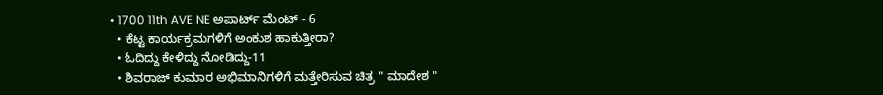• 1700 11th AVE NE ಅಪಾರ್ಟ್ ಮೆಂಟ್ - 6
  • ಕೆಟ್ಟ ಕಾರ್ಯಕ್ರಮಗಳಿಗೆ ಅಂಕುಶ ಹಾಕುತ್ತೀರಾ?
  • ಓದಿದ್ದು ಕೇಳಿದ್ದು ನೋಡಿದ್ದು-11
  • ಶಿವರಾಜ್ ಕುಮಾರ ಅಭಿಮಾನಿಗಳಿಗೆ ಮತ್ತೇರಿಸುವ ಚಿತ್ರ " ಮಾದೇಶ "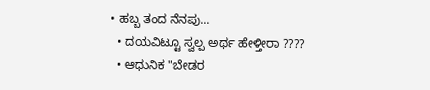• ಹಬ್ಬ ತಂದ ನೆನಪು...
  • ದಯವಿಟ್ಟೂ ಸ್ವಲ್ಪ ಅರ್ಥ ಹೇಳ್ತೀರಾ ????
  • ಆಧುನಿಕ "ಬೇಡರ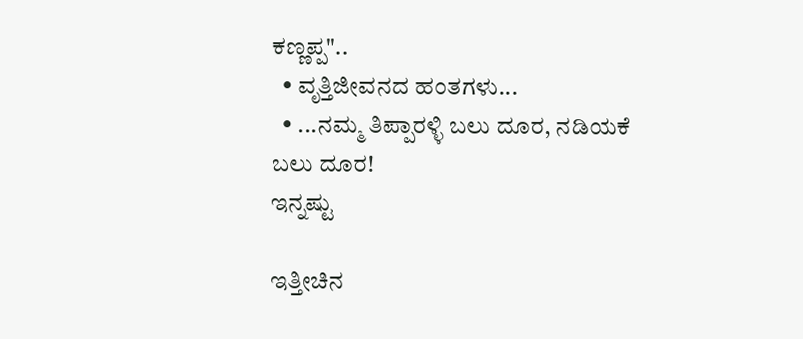ಕಣ್ಣಪ್ಪ"..
  • ವೃತ್ತಿಜೀವನದ ಹಂತಗಳು...
  • ...ನಮ್ಮ ತಿಪ್ಪಾರಳ್ಳಿ ಬಲು ದೂರ, ನಡಿಯಕೆ ಬಲು ದೂರ!
ಇನ್ನಷ್ಟು

ಇತ್ತೀಚಿನ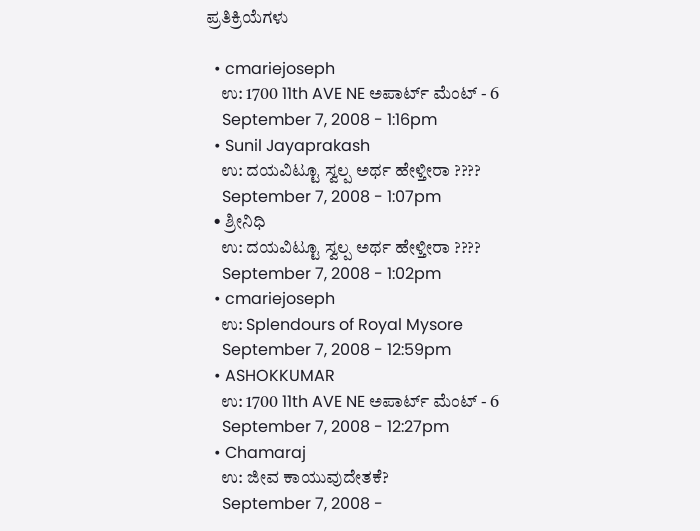ಪ್ರತಿಕ್ರಿಯೆಗಳು

  • cmariejoseph
    ಉ: 1700 11th AVE NE ಅಪಾರ್ಟ್ ಮೆಂಟ್ - 6
    September 7, 2008 - 1:16pm
  • Sunil Jayaprakash
    ಉ: ದಯವಿಟ್ಟೂ ಸ್ವಲ್ಪ ಅರ್ಥ ಹೇಳ್ತೀರಾ ????
    September 7, 2008 - 1:07pm
  • ಶ್ರೀನಿಧಿ
    ಉ: ದಯವಿಟ್ಟೂ ಸ್ವಲ್ಪ ಅರ್ಥ ಹೇಳ್ತೀರಾ ????
    September 7, 2008 - 1:02pm
  • cmariejoseph
    ಉ: Splendours of Royal Mysore
    September 7, 2008 - 12:59pm
  • ASHOKKUMAR
    ಉ: 1700 11th AVE NE ಅಪಾರ್ಟ್ ಮೆಂಟ್ - 6
    September 7, 2008 - 12:27pm
  • Chamaraj
    ಉ: ಜೀವ ಕಾಯುವುದೇತಕೆ?
    September 7, 2008 -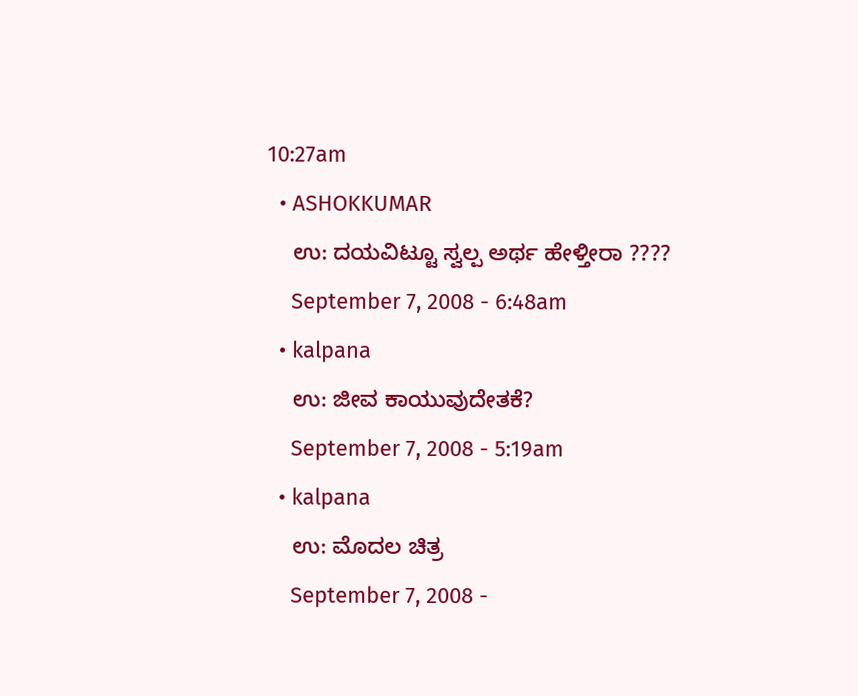10:27am
  • ASHOKKUMAR
    ಉ: ದಯವಿಟ್ಟೂ ಸ್ವಲ್ಪ ಅರ್ಥ ಹೇಳ್ತೀರಾ ????
    September 7, 2008 - 6:48am
  • kalpana
    ಉ: ಜೀವ ಕಾಯುವುದೇತಕೆ?
    September 7, 2008 - 5:19am
  • kalpana
    ಉ: ಮೊದಲ ಚಿತ್ರ
    September 7, 2008 -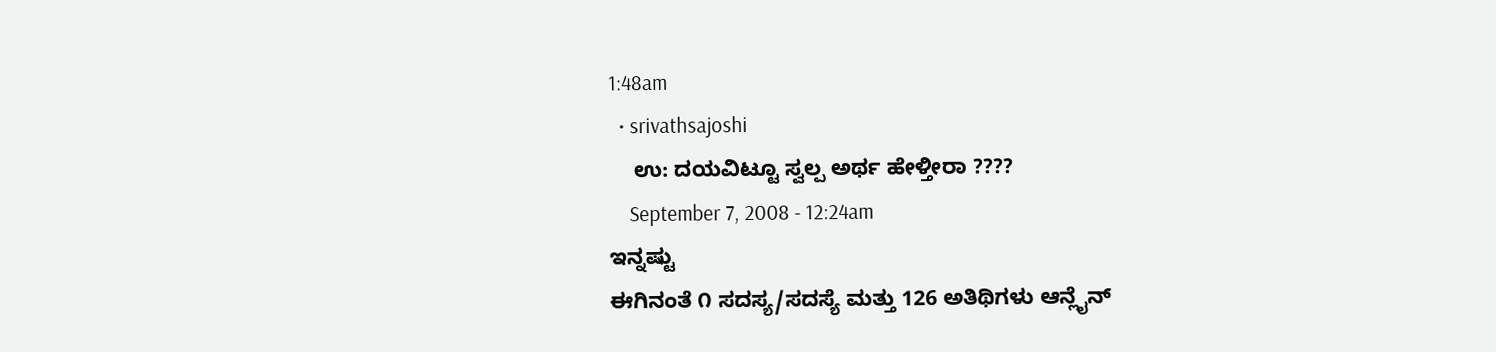1:48am
  • srivathsajoshi
    ಉ: ದಯವಿಟ್ಟೂ ಸ್ವಲ್ಪ ಅರ್ಥ ಹೇಳ್ತೀರಾ ????
    September 7, 2008 - 12:24am
ಇನ್ನಷ್ಟು
ಈಗಿನಂತೆ ೧ ಸದಸ್ಯ/ಸದಸ್ಯೆ ಮತ್ತು 126 ಅತಿಥಿಗಳು ಆನ್ಲೈನ್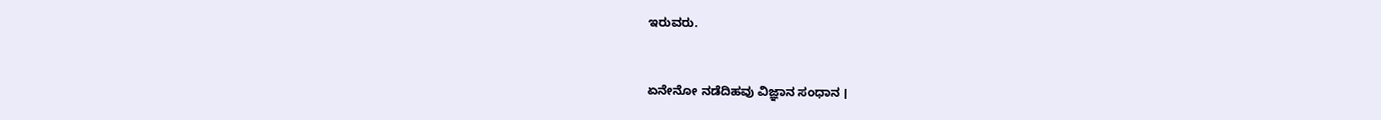ಇರುವರು.


ಏನೇನೋ ನಡೆದಿಹವು ವಿಜ್ಞಾನ ಸಂಧಾನ ।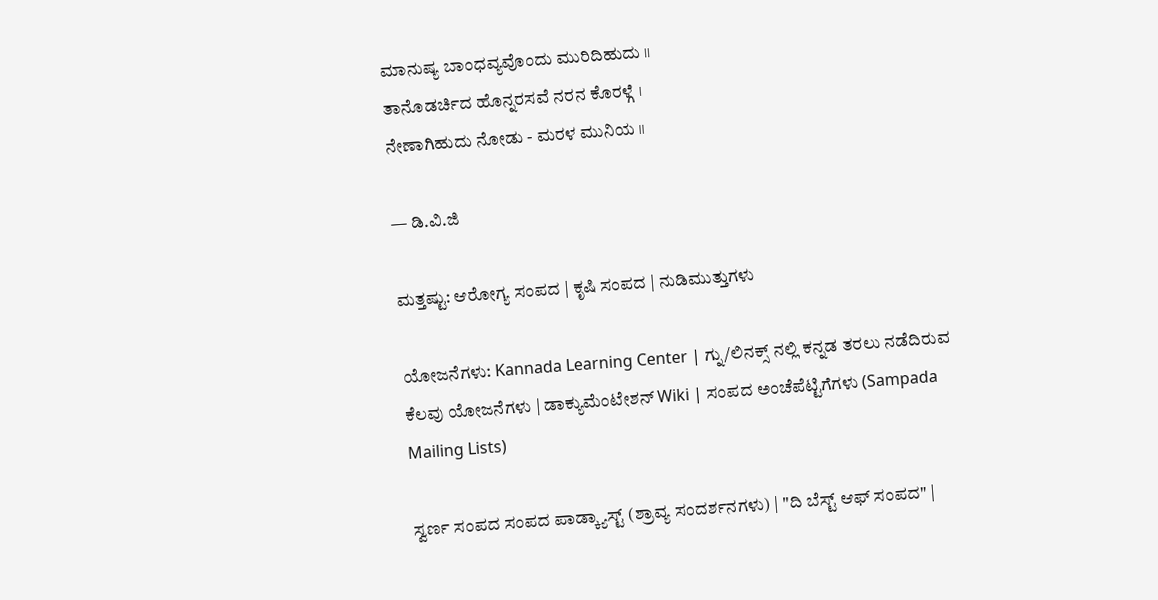ಮಾನುಷ್ಯ ಬಾಂಧವ್ಯವೊಂದು ಮುರಿದಿಹುದು ।।
ತಾನೊಡರ್ಚಿದ ಹೊನ್ನರಸವೆ ನರನ ಕೊರಳ್ಗೆ ।
ನೇಣಾಗಿಹುದು ನೋಡು - ಮರಳ ಮುನಿಯ ।।

— ಡಿ.ವಿ.ಜಿ

ಮತ್ತಷ್ಟು: ಆರೋಗ್ಯ ಸಂಪದ | ಕೃಷಿ ಸಂಪದ | ನುಡಿಮುತ್ತುಗಳು

ಯೋಜನೆಗಳು: Kannada Learning Center | ಗ್ನು/ಲಿನಕ್ಸ್ ನಲ್ಲಿ ಕನ್ನಡ ತರಲು ನಡೆದಿರುವ ಕೆಲವು ಯೋಜನೆಗಳು | ಡಾಕ್ಯುಮೆಂಟೇಶನ್ Wiki | ಸಂಪದ ಅಂಚೆಪೆಟ್ಟಿಗೆಗಳು (Sampada Mailing Lists)

ಸ್ವರ್ಣ ಸಂಪದ ಸಂಪದ ಪಾಡ್ಕ್ಯಾಸ್ಟ್ (ಶ್ರಾವ್ಯ ಸಂದರ್ಶನಗಳು) | "ದಿ ಬೆಸ್ಟ್ ಆಫ್ ಸಂಪದ" |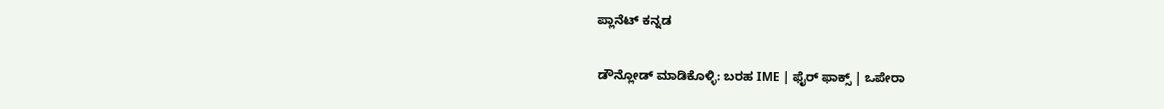ಪ್ಲಾನೆಟ್ ಕನ್ನಡ

ಡೌನ್ಲೋಡ್ ಮಾಡಿಕೊಳ್ಳಿ: ಬರಹ IME | ಫೈರ್ ಫಾಕ್ಸ್ | ಒಪೇರಾ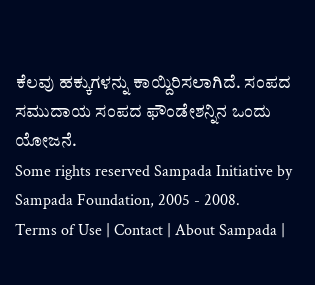ಕೆಲವು ಹಕ್ಕುಗಳನ್ನು ಕಾಯ್ದಿರಿಸಲಾಗಿದೆ. ಸಂಪದ ಸಮುದಾಯ ಸಂಪದ ಫೌಂಡೇಶನ್ನಿನ ಒಂದು ಯೋಜನೆ.
Some rights reserved Sampada Initiative by Sampada Foundation, 2005 - 2008.
Terms of Use | Contact | About Sampada |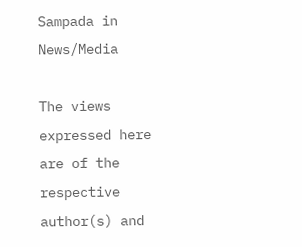Sampada in News/Media

The views expressed here are of the respective author(s) and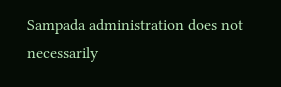Sampada administration does not necessarily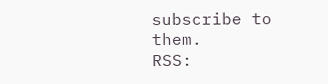subscribe to them.
RSS: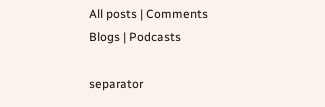All posts | Comments
Blogs | Podcasts

separator